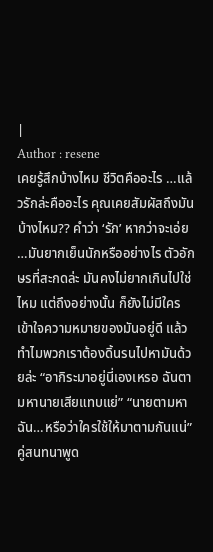|
Author : resene
เคยรู้สึกบ้างไหม ชีวิตคืออะไร …แล้วรักล่ะคืออะไร คุณเคยสัมผัสถึงมันบ้างไหม?? คำว่า ‘รัก’ หากว่าจะเอ่ย …มันยากเย็นนักหรืออย่างไร ตัวอักษรที่สะกดล่ะ มันคงไม่ยากเกินไปใช่ไหม แต่ถึงอย่างนั้น ก็ยังไม่มีใครเข้าใจความหมายของมันอยู่ดี แล้วทำไมพวกเราต้องดิ้นรนไปหามันด้วยล่ะ “อากิระมาอยู่นี่เองเหรอ ฉันตามหานายเสียแทบแย่” “นายตามหาฉัน…หรือว่าใครใช้ให้มาตามกันแน่” คู่สนทนาพูด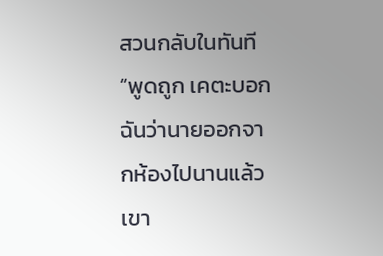สวนกลับในทันที “พูดถูก เคตะบอกฉันว่านายออกจากห้องไปนานแล้ว เขา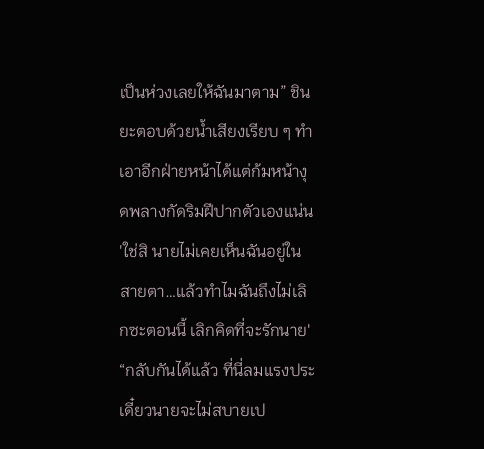เป็นห่วงเลยให้ฉันมาตาม” ชินยะตอบด้วยน้ำเสียงเรียบ ๆ ทำเอาอีกฝ่ายหน้าได้แต่ก้มหน้างุดพลางกัดริมฝีปากตัวเองแน่น 'ใช่สิ นายไม่เคยเห็นฉันอยู่ในสายตา…แล้วทำไมฉันถึงไม่เลิกซะตอนนี้ เลิกคิดที่จะรักนาย' “กลับกันได้แล้ว ที่นี่ลมแรงประเดี๋ยวนายจะไม่สบายเป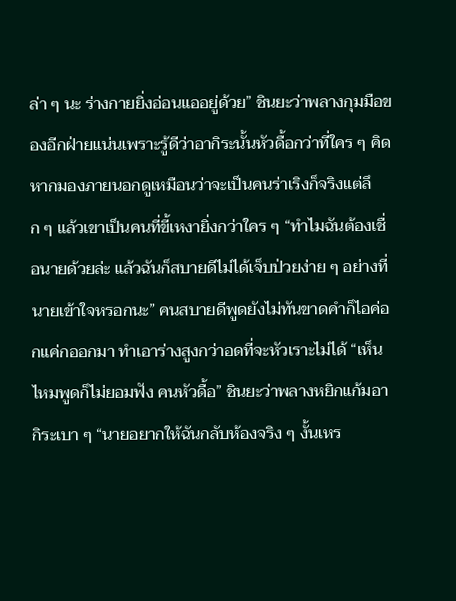ล่า ๆ นะ ร่างกายยิ่งอ่อนแออยู่ด้วย” ชินยะว่าพลางกุมมือของอีกฝ่ายแน่นเพราะรู้ดีว่าอากิระนั้นหัวดื้อกว่าที่ใคร ๆ คิด หากมองภายนอกดูเหมือนว่าจะเป็นคนร่าเริงก็จริงแต่ลึก ๆ แล้วเขาเป็นคนที่ขี้เหงายิ่งกว่าใคร ๆ “ทำไมฉันต้องเชื่อนายด้วยล่ะ แล้วฉันก็สบายดีไม่ได้เจ็บป่วยง่าย ๆ อย่างที่นายเข้าใจหรอกนะ” คนสบายดีพูดยังไม่ทันขาดคำก็ไอค่อกแค่กออกมา ทำเอาร่างสูงกว่าอดที่จะหัวเราะไม่ได้ “เห็นไหมพูดก็ไม่ยอมฟัง คนหัวดื้อ” ชินยะว่าพลางหยิกแก้มอากิระเบา ๆ “นายอยากให้ฉันกลับห้องจริง ๆ งั้นเหร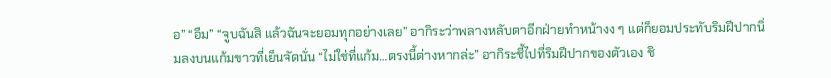อ” “อืม” “จูบฉันสิ แล้วฉันจะยอมทุกอย่างเลย” อากิระว่าพลางหลับตาอีกฝ่ายทำหน้างง ๆ แต่ก็ยอมประทับริมฝีปากนิ่มลงบนแก้มขาวที่เย็นจัดนั่น “ไม่ใช่ที่แก้ม…ตรงนี้ต่างหากล่ะ” อากิระชี้ไปที่ริมฝีปากของตัวเอง ชิ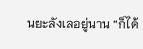นยะลังเลอยู่นาน “ก็ได้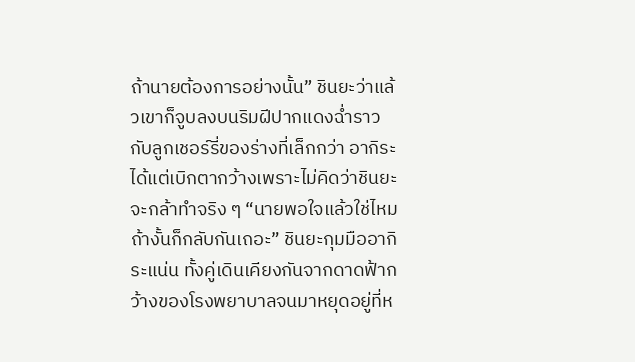ถ้านายต้องการอย่างนั้น” ชินยะว่าแล้วเขาก็จูบลงบนริมฝีปากแดงฉ่ำราวกับลูกเชอร์รี่ของร่างที่เล็กกว่า อากิระได้แต่เบิกตากว้างเพราะไม่คิดว่าชินยะจะกล้าทำจริง ๆ “นายพอใจแล้วใช่ไหม ถ้างั้นก็กลับกันเถอะ” ชินยะกุมมืออากิระแน่น ทั้งคู่เดินเคียงกันจากดาดฟ้ากว้างของโรงพยาบาลจนมาหยุดอยู่ที่ห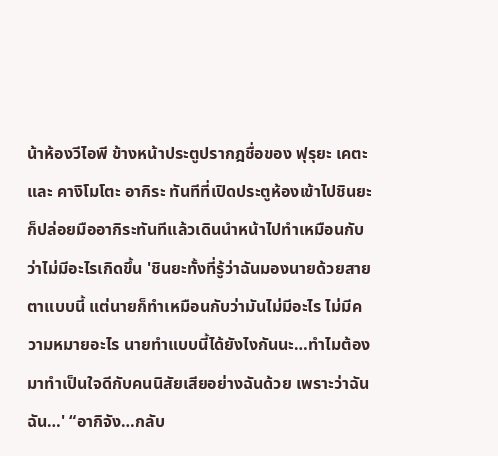น้าห้องวีไอพี ข้างหน้าประตูปรากฎชื่อของ ฟุรุยะ เคตะ และ คางิโมโตะ อากิระ ทันทีที่เปิดประตูห้องเข้าไปชินยะก็ปล่อยมืออากิระทันทีแล้วเดินนำหน้าไปทำเหมือนกับว่าไม่มีอะไรเกิดขึ้น 'ชินยะทั้งที่รู้ว่าฉันมองนายด้วยสายตาแบบนี้ แต่นายก็ทำเหมือนกับว่ามันไม่มีอะไร ไม่มีความหมายอะไร นายทำแบบนี้ได้ยังไงกันนะ…ทำไมต้องมาทำเป็นใจดีกับคนนิสัยเสียอย่างฉันด้วย เพราะว่าฉัน ฉัน…' “อากิจัง…กลับ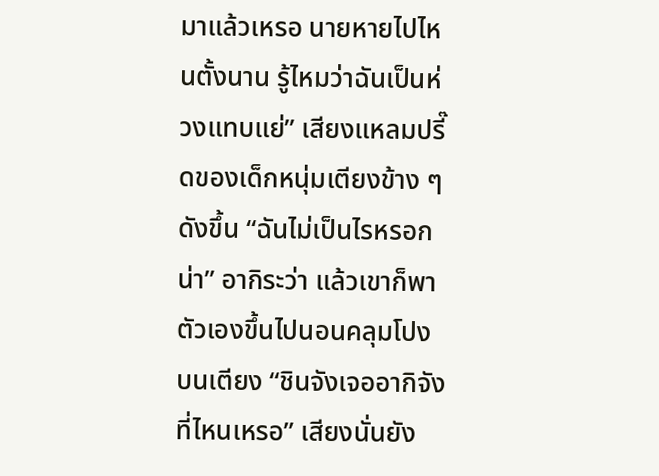มาแล้วเหรอ นายหายไปไหนตั้งนาน รู้ไหมว่าฉันเป็นห่วงแทบแย่” เสียงแหลมปรี๊ดของเด็กหนุ่มเตียงข้าง ๆ ดังขึ้น “ฉันไม่เป็นไรหรอกน่า” อากิระว่า แล้วเขาก็พาตัวเองขึ้นไปนอนคลุมโปงบนเตียง “ชินจังเจออากิจังที่ไหนเหรอ” เสียงนั่นยัง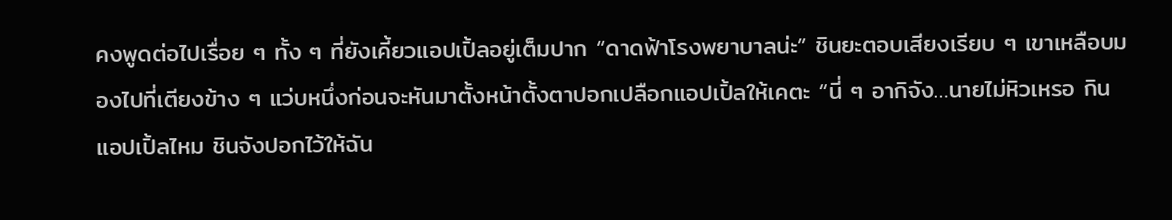คงพูดต่อไปเรื่อย ๆ ทั้ง ๆ ที่ยังเคี้ยวแอปเปิ้ลอยู่เต็มปาก “ดาดฟ้าโรงพยาบาลน่ะ” ชินยะตอบเสียงเรียบ ๆ เขาเหลือบมองไปที่เตียงข้าง ๆ แว่บหนึ่งก่อนจะหันมาตั้งหน้าตั้งตาปอกเปลือกแอปเปิ้ลให้เคตะ “นี่ ๆ อากิจัง…นายไม่หิวเหรอ กินแอปเปิ้ลไหม ชินจังปอกไว้ให้ฉัน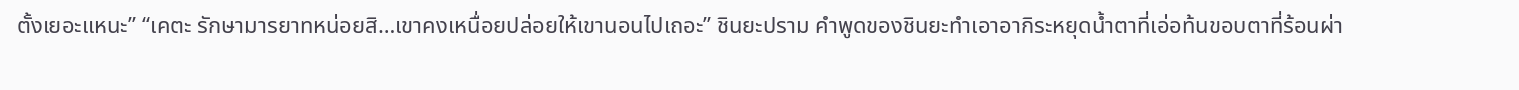ตั้งเยอะแหนะ” “เคตะ รักษามารยาทหน่อยสิ…เขาคงเหนื่อยปล่อยให้เขานอนไปเถอะ” ชินยะปราม คำพูดของชินยะทำเอาอากิระหยุดน้ำตาที่เอ่อท้นขอบตาที่ร้อนผ่า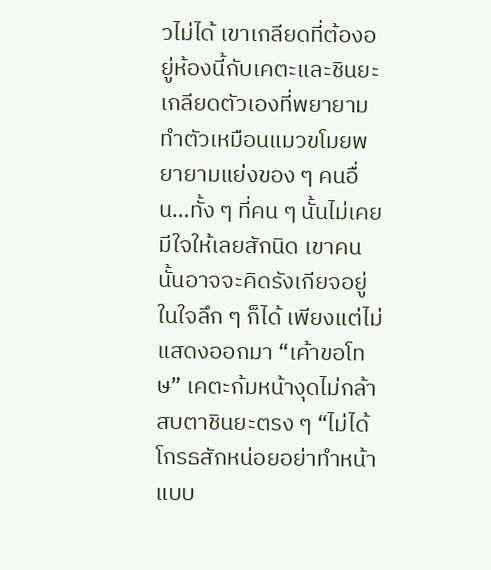วไม่ได้ เขาเกลียดที่ต้องอยู่ห้องนี้กับเคตะและชินยะ เกลียดตัวเองที่พยายามทำตัวเหมือนแมวขโมยพยายามแย่งของ ๆ คนอื่น…ทั้ง ๆ ที่คน ๆ นั้นไม่เคยมีใจให้เลยสักนิด เขาคนนั้นอาจจะคิดรังเกียจอยู่ในใจลึก ๆ ก็ได้ เพียงแต่ไม่แสดงออกมา “เค้าขอโทษ” เคตะก้มหน้างุดไม่กล้าสบตาชินยะตรง ๆ “ไม่ได้โกรธสักหน่อยอย่าทำหน้าแบบ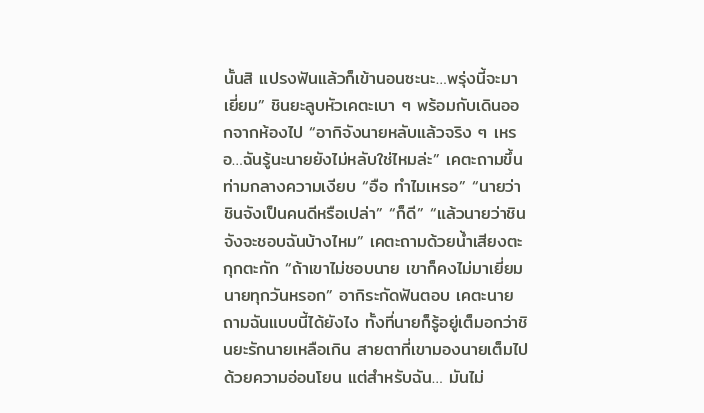นั้นสิ แปรงฟันแล้วก็เข้านอนซะนะ…พรุ่งนี้จะมาเยี่ยม” ชินยะลูบหัวเคตะเบา ๆ พร้อมกับเดินออกจากห้องไป “อากิจังนายหลับแล้วจริง ๆ เหรอ…ฉันรู้นะนายยังไม่หลับใช่ไหมล่ะ” เคตะถามขึ้นท่ามกลางความเงียบ “อือ ทำไมเหรอ” “นายว่าชินจังเป็นคนดีหรือเปล่า” “ก็ดี” “แล้วนายว่าชินจังจะชอบฉันบ้างไหม” เคตะถามด้วยน้ำเสียงตะกุกตะกัก “ถ้าเขาไม่ชอบนาย เขาก็คงไม่มาเยี่ยมนายทุกวันหรอก” อากิระกัดฟันตอบ เคตะนายถามฉันแบบนี้ได้ยังไง ทั้งที่นายก็รู้อยู่เต็มอกว่าชินยะรักนายเหลือเกิน สายตาที่เขามองนายเต็มไปด้วยความอ่อนโยน แต่สำหรับฉัน… มันไม่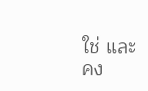ใช่ และคง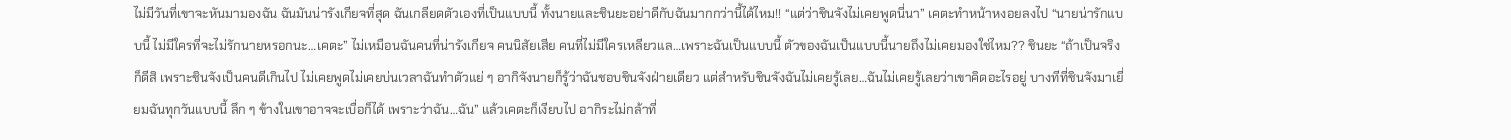ไม่มีวันที่เขาจะหันมามองฉัน ฉันมันน่ารังเกียจที่สุด ฉันเกลียดตัวเองที่เป็นแบบนี้ ทั้งนายและชินยะอย่าดีกับฉันมากกว่านี้ได้ไหม!! “แต่ว่าชินจังไม่เคยพูดนี่นา” เคตะทำหน้าหงอยลงไป “นายน่ารักแบบนี้ ไม่มีใครที่จะไม่รักนายหรอกนะ…เคตะ” ไม่เหมือนฉันคนที่น่ารังเกียจ คนนิสัยเสีย คนที่ไม่มีใครเหลียวแล…เพราะฉันเป็นแบบนี้ ตัวของฉันเป็นแบบนี้นายถึงไม่เคยมองใช่ไหม?? ชินยะ “ถ้าเป็นจริงก็ดีสิ เพราะชินจังเป็นคนดีเกินไป ไม่เคยพูดไม่เคยบ่นเวลาฉันทำตัวแย่ ๆ อากิจังนายก็รู้ว่าฉันชอบชินจังฝ่ายเดียว แต่สำหรับชินจังฉันไม่เคยรู้เลย…ฉันไม่เคยรู้เลยว่าเขาคิดอะไรอยู่ บางทีที่ชินจังมาเยี่ยมฉันทุกวันแบบนี้ ลึก ๆ ข้างในเขาอาจจะเบื่อก็ได้ เพราะว่าฉัน…ฉัน” แล้วเคตะก็เงียบไป อากิระไม่กล้าที่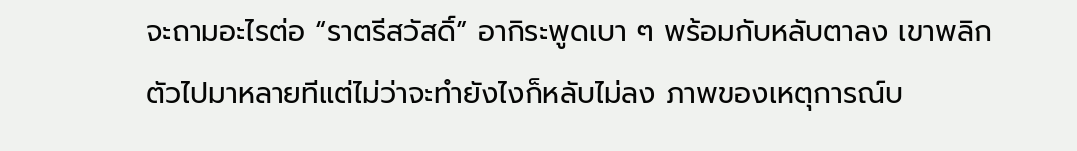จะถามอะไรต่อ “ราตรีสวัสดิ์” อากิระพูดเบา ๆ พร้อมกับหลับตาลง เขาพลิกตัวไปมาหลายทีแต่ไม่ว่าจะทำยังไงก็หลับไม่ลง ภาพของเหตุการณ์บ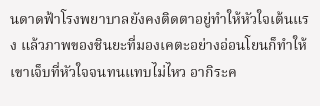นดาดฟ้าโรงพยาบาลยังคงติดตาอยู่ทำให้หัวใจเต้นแรง แล้วภาพของชินยะที่มองเคตะอย่างอ่อนโยนก็ทำให้เขาเจ็บที่หัวใจจนทนแทบไม่ไหว อากิระค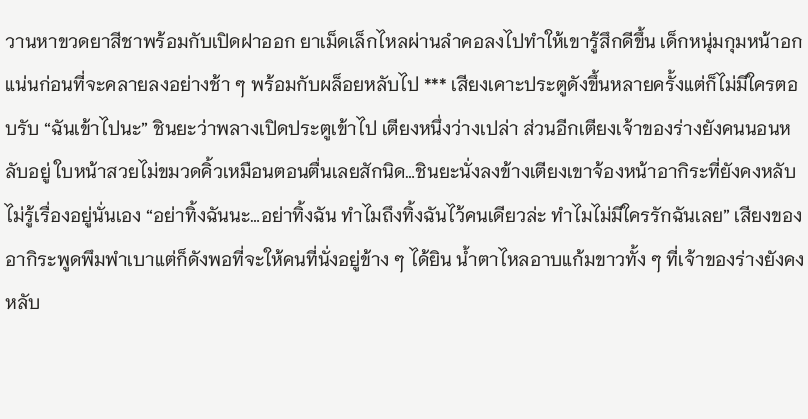วานหาขวดยาสีชาพร้อมกับเปิดฝาออก ยาเม็ดเล็กไหลผ่านลำคอลงไปทำให้เขารู้สึกดีขึ้น เด็กหนุ่มกุมหน้าอกแน่นก่อนที่จะคลายลงอย่างช้า ๆ พร้อมกับผล็อยหลับไป *** เสียงเคาะประตูดังขึ้นหลายครั้งแต่ก็ไม่มีใครตอบรับ “ฉันเข้าไปนะ” ชินยะว่าพลางเปิดประตูเข้าไป เตียงหนึ่งว่างเปล่า ส่วนอีกเตียงเจ้าของร่างยังคนนอนหลับอยู่ ใบหน้าสวยไม่ขมวดคิ้วเหมือนตอนตื่นเลยสักนิด…ชินยะนั่งลงข้างเตียงเขาจ้องหน้าอากิระที่ยังคงหลับไม่รู้เรื่องอยู่นั่นเอง “อย่าทิ้งฉันนะ…อย่าทิ้งฉัน ทำไมถึงทิ้งฉันไว้คนเดียวล่ะ ทำไมไม่มีใครรักฉันเลย” เสียงของอากิระพูดพึมพำเบาแต่ก็ดังพอที่จะให้คนที่นั่งอยู่ข้าง ๆ ได้ยิน น้ำตาไหลอาบแก้มขาวทั้ง ๆ ที่เจ้าของร่างยังคงหลับ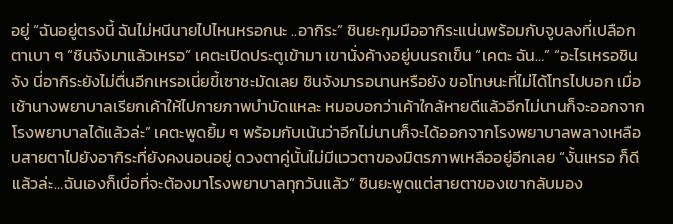อยู่ “ฉันอยู่ตรงนี้ ฉันไม่หนีนายไปไหนหรอกนะ ..อากิระ” ชินยะกุมมืออากิระแน่นพร้อมกับจูบลงที่เปลือกตาเบา ๆ “ชินจังมาแล้วเหรอ” เคตะเปิดประตูเข้ามา เขานั่งค้างอยู่บนรถเข็น “เคตะ ฉัน…” “อะไรเหรอชินจัง นี่อากิระยังไม่ตื่นอีกเหรอเนี่ยขี้เซาชะมัดเลย ชินจังมารอนานหรือยัง ขอโทษนะที่ไม่ได้โทรไปบอก เมื่อเช้านางพยาบาลเรียกเค้าให้ไปกายภาพบำบัดแหละ หมอบอกว่าเค้าใกล้หายดีแล้วอีกไม่นานก็จะออกจากโรงพยาบาลได้แล้วล่ะ” เคตะพูดยิ้ม ๆ พร้อมกับเน้นว่าอีกไม่นานก็จะได้ออกจากโรงพยาบาลพลางเหลือบสายตาไปยังอากิระที่ยังคงนอนอยู่ ดวงตาคู่นั้นไม่มีแววตาของมิตรภาพเหลืออยู่อีกเลย “งั้นเหรอ ก็ดีแล้วล่ะ…ฉันเองก็เบื่อที่จะต้องมาโรงพยาบาลทุกวันแล้ว” ชินยะพูดแต่สายตาของเขากลับมอง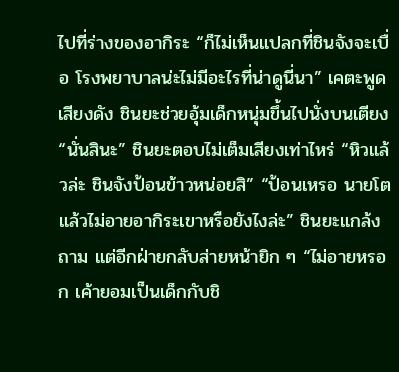ไปที่ร่างของอากิระ “ก็ไม่เห็นแปลกที่ชินจังจะเบื่อ โรงพยาบาลน่ะไม่มีอะไรที่น่าดูนี่นา” เคตะพูดเสียงดัง ชินยะช่วยอุ้มเด็กหนุ่มขึ้นไปนั่งบนเตียง “นั่นสินะ” ชินยะตอบไม่เต็มเสียงเท่าไหร่ “หิวแล้วล่ะ ชินจังป้อนข้าวหน่อยสิ” “ป้อนเหรอ นายโตแล้วไม่อายอากิระเขาหรือยังไงล่ะ” ชินยะแกล้งถาม แต่อีกฝ่ายกลับส่ายหน้ายิก ๆ “ไม่อายหรอก เค้ายอมเป็นเด็กกับชิ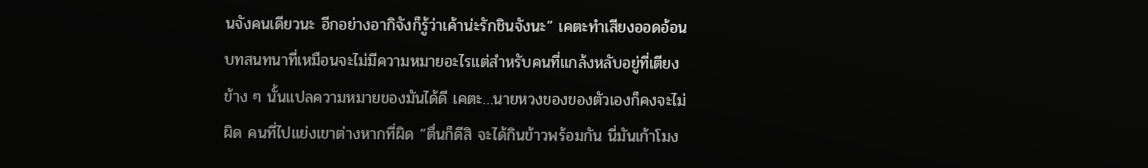นจังคนเดียวนะ อีกอย่างอากิจังก็รู้ว่าเค้าน่ะรักชินจังนะ” เคตะทำเสียงออดอ้อน บทสนทนาที่เหมือนจะไม่มีความหมายอะไรแต่สำหรับคนที่แกล้งหลับอยู่ที่เตียงข้าง ๆ นั้นแปลความหมายของมันได้ดี เคตะ…นายหวงของของตัวเองก็คงจะไม่ผิด คนที่ไปแย่งเขาต่างหากที่ผิด “ตื่นก็ดีสิ จะได้กินข้าวพร้อมกัน นี่มันเก้าโมง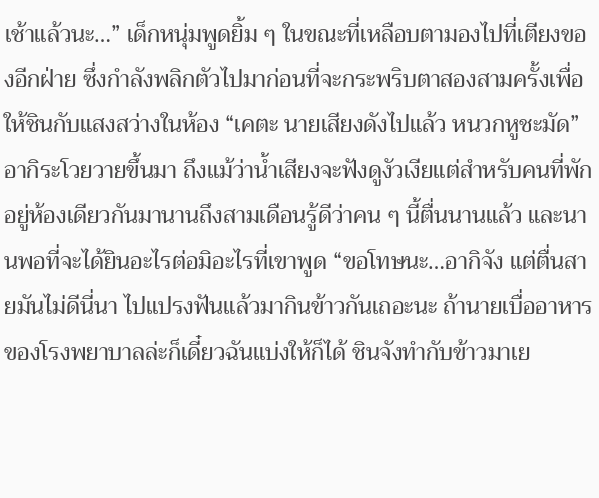เช้าแล้วนะ…” เด็กหนุ่มพูดยิ้ม ๆ ในขณะที่เหลือบตามองไปที่เตียงของอีกฝ่าย ซึ่งกำลังพลิกตัวไปมาก่อนที่จะกระพริบตาสองสามครั้งเพื่อให้ชินกับแสงสว่างในห้อง “เคตะ นายเสียงดังไปแล้ว หนวกหูชะมัด” อากิระโวยวายขึ้นมา ถึงแม้ว่าน้ำเสียงจะฟังดูงัวเงียแต่สำหรับคนที่พักอยู่ห้องเดียวกันมานานถึงสามเดือนรู้ดีว่าคน ๆ นี้ตื่นนานแล้ว และนานพอที่จะได้ยินอะไรต่อมิอะไรที่เขาพูด “ขอโทษนะ…อากิจัง แต่ตื่นสายมันไม่ดีนี่นา ไปแปรงฟันแล้วมากินข้าวกันเถอะนะ ถ้านายเบื่ออาหารของโรงพยาบาลล่ะก็เดี๋ยวฉันแบ่งให้ก็ได้ ชินจังทำกับข้าวมาเย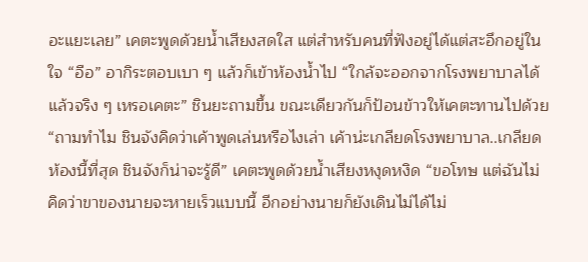อะแยะเลย” เคตะพูดด้วยน้ำเสียงสดใส แต่สำหรับคนที่ฟังอยู่ได้แต่สะอึกอยู่ในใจ “อือ” อากิระตอบเบา ๆ แล้วก็เข้าห้องน้ำไป “ใกล้จะออกจากโรงพยาบาลได้แล้วจริง ๆ เหรอเคตะ” ชินยะถามขึ้น ขณะเดียวกันก็ป้อนข้าวให้เคตะทานไปด้วย “ถามทำไม ชินจังคิดว่าเค้าพูดเล่นหรือไงเล่า เค้าน่ะเกลียดโรงพยาบาล..เกลียดห้องนี้ที่สุด ชินจังก็น่าจะรู้ดี” เคตะพูดด้วยน้ำเสียงหงุดหงิด “ขอโทษ แต่ฉันไม่คิดว่าขาของนายจะหายเร็วแบบนี้ อีกอย่างนายก็ยังเดินไม่ได้ไม่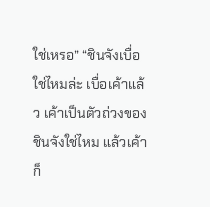ใช่เหรอ” “ชินจังเบื่อใช่ไหมล่ะ เบื่อเค้าแล้ว เค้าเป็นตัวถ่วงของชินจังใช่ไหม แล้วเค้าก็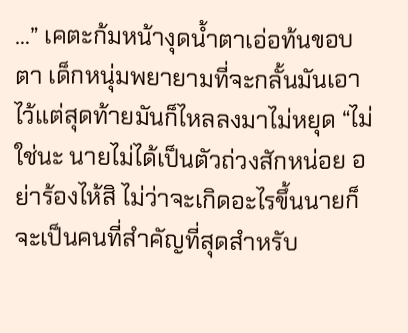…” เคตะก้มหน้างุดน้ำตาเอ่อท้นขอบตา เด็กหนุ่มพยายามที่จะกลั้นมันเอาไว้แต่สุดท้ายมันก็ไหลลงมาไม่หยุด “ไม่ใช่นะ นายไม่ได้เป็นตัวถ่วงสักหน่อย อย่าร้องไห้สิ ไม่ว่าจะเกิดอะไรขึ้นนายก็จะเป็นคนที่สำคัญที่สุดสำหรับ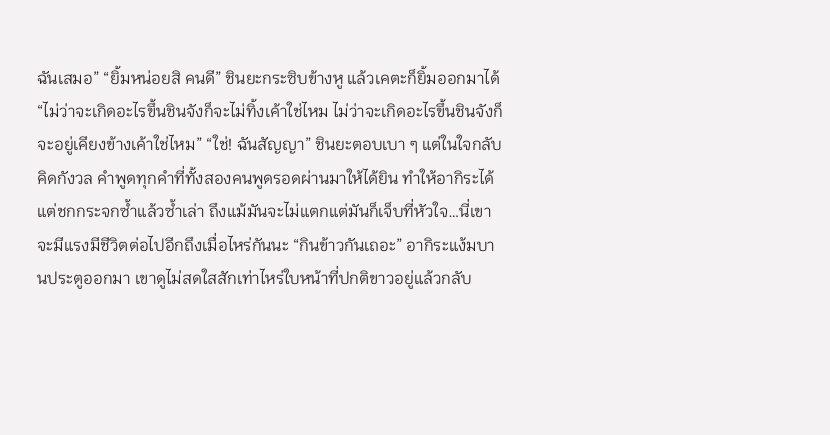ฉันเสมอ” “ยิ้มหน่อยสิ คนดี” ชินยะกระซิบข้างหู แล้วเคตะก็ยิ้มออกมาได้ “ไม่ว่าจะเกิดอะไรขึ้นชินจังก็จะไม่ทิ้งเค้าใช่ไหม ไม่ว่าจะเกิดอะไรขึ้นชินจังก็จะอยู่เคียงข้างเค้าใช่ไหม” “ใช่! ฉันสัญญา” ชินยะตอบเบา ๆ แต่ในใจกลับคิดกังวล คำพูดทุกคำที่ทั้งสองคนพูดรอดผ่านมาให้ได้ยิน ทำให้อากิระได้แต่ชกกระจกซ้ำแล้วซ้ำเล่า ถึงแม้มันจะไม่แตกแต่มันก็เจ็บที่หัวใจ…นี่เขาจะมีแรงมีชีวิตต่อไปอีกถึงเมื่อไหร่กันนะ “กินข้าวกันเถอะ” อากิระแง้มบานประตูออกมา เขาดูไม่สดใสสักเท่าไหร่ใบหน้าที่ปกติขาวอยู่แล้วกลับ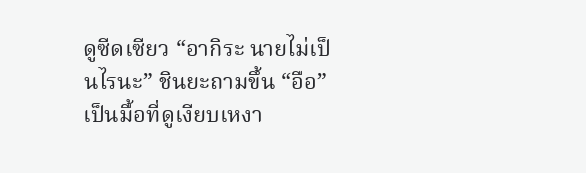ดูซีดเซียว “อากิระ นายไม่เป็นไรนะ” ชินยะถามขึ้น “อือ” เป็นมื้อที่ดูเงียบเหงา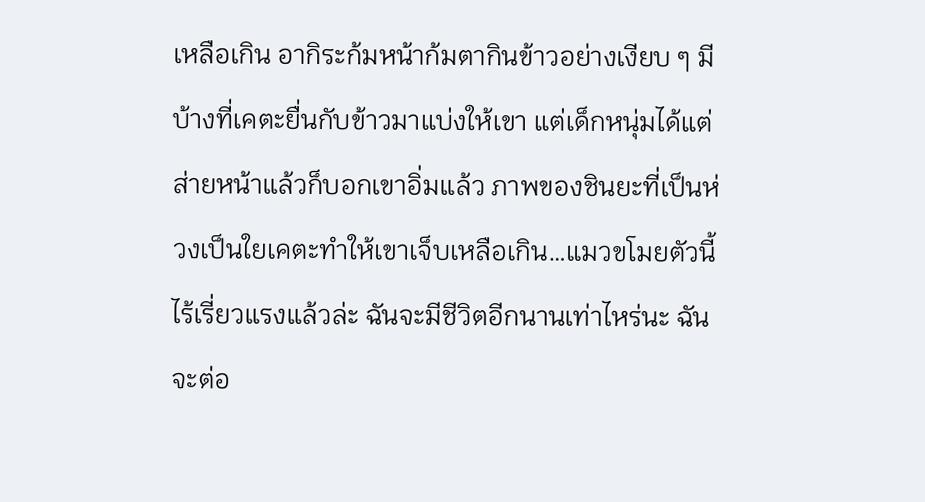เหลือเกิน อากิระก้มหน้าก้มตากินข้าวอย่างเงียบ ๆ มีบ้างที่เคตะยื่นกับข้าวมาแบ่งให้เขา แต่เด็กหนุ่มได้แต่ส่ายหน้าแล้วก็บอกเขาอิ่มแล้ว ภาพของชินยะที่เป็นห่วงเป็นใยเคตะทำให้เขาเจ็บเหลือเกิน…แมวขโมยตัวนี้ไร้เรี่ยวแรงแล้วล่ะ ฉันจะมีชีวิตอีกนานเท่าไหร่นะ ฉันจะต่อ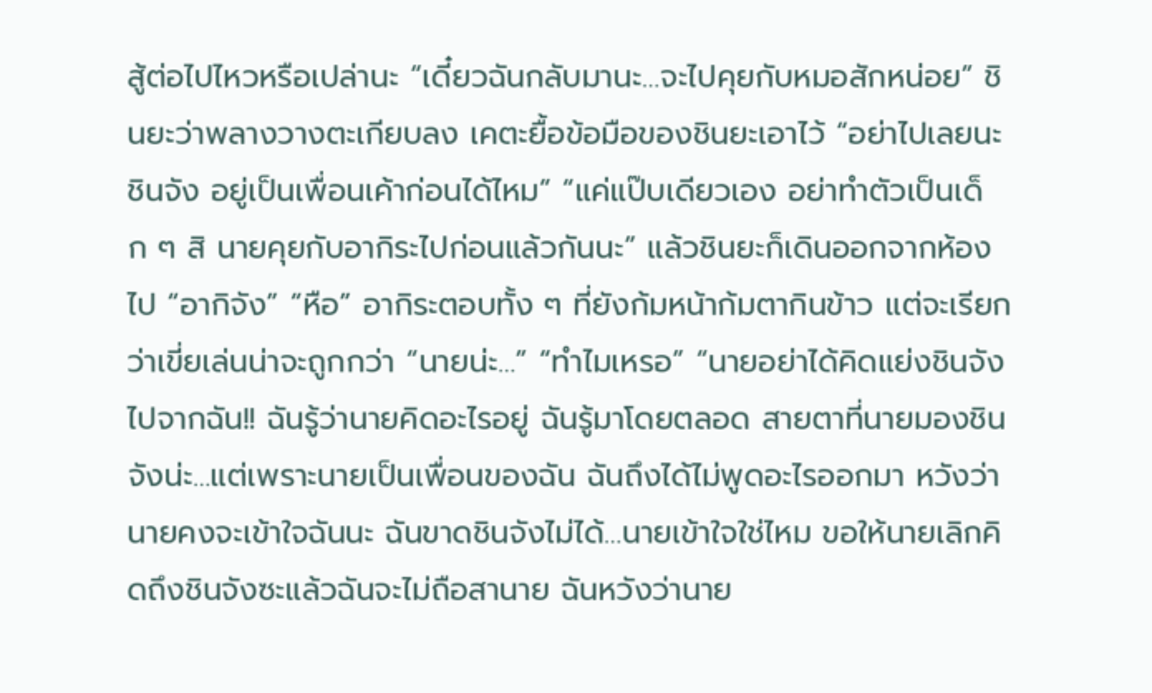สู้ต่อไปไหวหรือเปล่านะ “เดี๋ยวฉันกลับมานะ…จะไปคุยกับหมอสักหน่อย” ชินยะว่าพลางวางตะเกียบลง เคตะยื้อข้อมือของชินยะเอาไว้ “อย่าไปเลยนะชินจัง อยู่เป็นเพื่อนเค้าก่อนได้ไหม” “แค่แป๊บเดียวเอง อย่าทำตัวเป็นเด็ก ๆ สิ นายคุยกับอากิระไปก่อนแล้วกันนะ” แล้วชินยะก็เดินออกจากห้องไป “อากิจัง” “หือ” อากิระตอบทั้ง ๆ ที่ยังก้มหน้าก้มตากินข้าว แต่จะเรียกว่าเขี่ยเล่นน่าจะถูกกว่า “นายน่ะ…” “ทำไมเหรอ” “นายอย่าได้คิดแย่งชินจังไปจากฉัน!! ฉันรู้ว่านายคิดอะไรอยู่ ฉันรู้มาโดยตลอด สายตาที่นายมองชินจังน่ะ…แต่เพราะนายเป็นเพื่อนของฉัน ฉันถึงได้ไม่พูดอะไรออกมา หวังว่านายคงจะเข้าใจฉันนะ ฉันขาดชินจังไม่ได้…นายเข้าใจใช่ไหม ขอให้นายเลิกคิดถึงชินจังซะแล้วฉันจะไม่ถือสานาย ฉันหวังว่านาย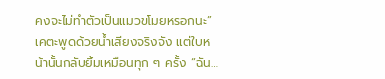คงจะไม่ทำตัวเป็นแมวขโมยหรอกนะ” เคตะพูดด้วยน้ำเสียงจริงจัง แต่ใบหน้านั้นกลับยิ้มเหมือนทุก ๆ ครั้ง “ฉัน…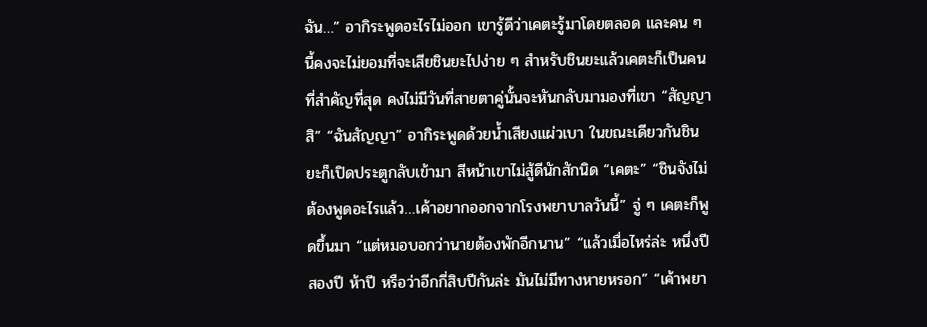ฉัน…” อากิระพูดอะไรไม่ออก เขารู้ดีว่าเคตะรู้มาโดยตลอด และคน ๆ นี้คงจะไม่ยอมที่จะเสียชินยะไปง่าย ๆ สำหรับชินยะแล้วเคตะก็เป็นคนที่สำคัญที่สุด คงไม่มีวันที่สายตาคู่นั้นจะหันกลับมามองที่เขา “สัญญาสิ” “ฉันสัญญา” อากิระพูดด้วยน้ำเสียงแผ่วเบา ในขณะเดียวกันชินยะก็เปิดประตูกลับเข้ามา สีหน้าเขาไม่สู้ดีนักสักนิด “เคตะ” “ชินจังไม่ต้องพูดอะไรแล้ว…เค้าอยากออกจากโรงพยาบาลวันนี้” จู่ ๆ เคตะก็พูดขึ้นมา “แต่หมอบอกว่านายต้องพักอีกนาน” “แล้วเมื่อไหร่ล่ะ หนึ่งปี สองปี ห้าปี หรือว่าอีกกี่สิบปีกันล่ะ มันไม่มีทางหายหรอก” “เค้าพยา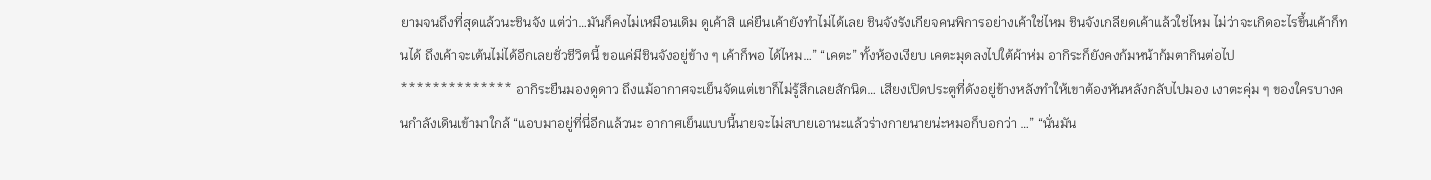ยามจนถึงที่สุดแล้วนะชินจัง แต่ว่า…มันก็คงไม่เหมือนเดิม ดูเค้าสิ แค่ยืนเค้ายังทำไม่ได้เลย ชินจังรังเกียจคนพิการอย่างเค้าใช่ไหม ชินจังเกลียดเค้าแล้วใช่ไหม ไม่ว่าจะเกิดอะไรขึ้นเค้าก็ทนได้ ถึงเค้าจะเต้นไม่ได้อีกเลยชั่วชีวิตนี้ ขอแค่มีชินจังอยู่ข้าง ๆ เค้าก็พอ ได้ไหม…” “เคตะ” ทั้งห้องเงียบ เคตะมุดลงไปใต้ผ้าห่ม อากิระก็ยังคงก้มหน้าก้มตากินต่อไป ************** อากิระยืนมองดูดาว ถึงแม้อากาศจะเย็นจัดแต่เขาก็ไม่รู้สึกเลยสักนิด… เสียงเปิดประตูที่ดังอยู่ข้างหลังทำให้เขาต้องหันหลังกลับไปมอง เงาตะคุ่ม ๆ ของใครบางคนกำลังเดินเข้ามาใกล้ “แอบมาอยู่ที่นี่อีกแล้วนะ อากาศเย็นแบบนี้นายจะไม่สบายเอานะแล้วร่างกายนายน่ะหมอก็บอกว่า …” “นั่นมัน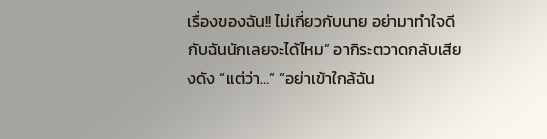เรื่องของฉัน!! ไม่เกี่ยวกับนาย อย่ามาทำใจดีกับฉันนักเลยจะได้ไหม” อากิระตวาดกลับเสียงดัง “แต่ว่า…” “อย่าเข้าใกล้ฉัน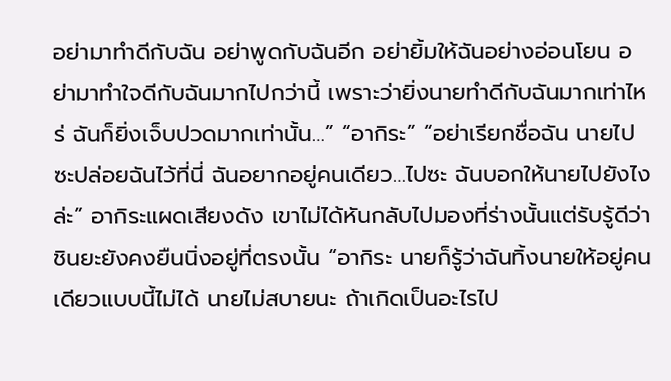อย่ามาทำดีกับฉัน อย่าพูดกับฉันอีก อย่ายิ้มให้ฉันอย่างอ่อนโยน อย่ามาทำใจดีกับฉันมากไปกว่านี้ เพราะว่ายิ่งนายทำดีกับฉันมากเท่าไหร่ ฉันก็ยิ่งเจ็บปวดมากเท่านั้น…” “อากิระ” “อย่าเรียกชื่อฉัน นายไปซะปล่อยฉันไว้ที่นี่ ฉันอยากอยู่คนเดียว…ไปซะ ฉันบอกให้นายไปยังไงล่ะ” อากิระแผดเสียงดัง เขาไม่ได้หันกลับไปมองที่ร่างนั้นแต่รับรู้ดีว่าชินยะยังคงยืนนิ่งอยู่ที่ตรงนั้น “อากิระ นายก็รู้ว่าฉันทิ้งนายให้อยู่คนเดียวแบบนี้ไม่ได้ นายไม่สบายนะ ถ้าเกิดเป็นอะไรไป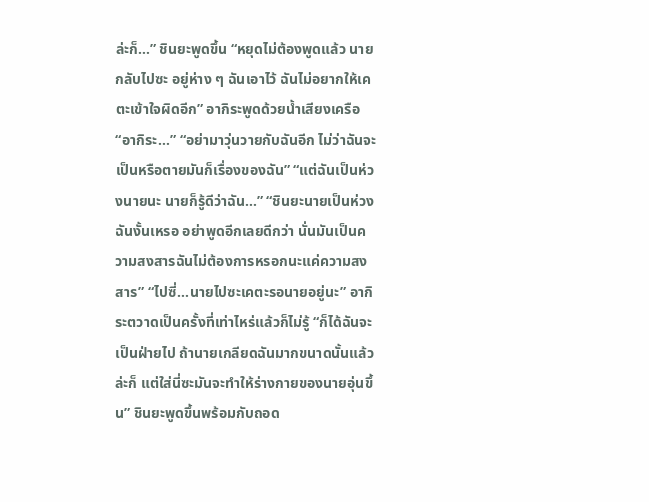ล่ะก็…” ชินยะพูดขึ้น “หยุดไม่ต้องพูดแล้ว นายกลับไปซะ อยู่ห่าง ๆ ฉันเอาไว้ ฉันไม่อยากให้เคตะเข้าใจผิดอีก” อากิระพูดด้วยน้ำเสียงเครือ “อากิระ…” “อย่ามาวุ่นวายกับฉันอีก ไม่ว่าฉันจะเป็นหรือตายมันก็เรื่องของฉัน” “แต่ฉันเป็นห่วงนายนะ นายก็รู้ดีว่าฉัน…” “ชินยะนายเป็นห่วงฉันงั้นเหรอ อย่าพูดอีกเลยดีกว่า นั่นมันเป็นความสงสารฉันไม่ต้องการหรอกนะแค่ความสงสาร” “ไปซี่…นายไปซะเคตะรอนายอยู่นะ” อากิระตวาดเป็นครั้งที่เท่าไหร่แล้วก็ไม่รู้ “ก็ได้ฉันจะเป็นฝ่ายไป ถ้านายเกลียดฉันมากขนาดนั้นแล้วล่ะก็ แต่ใส่นี่ซะมันจะทำให้ร่างกายของนายอุ่นขึ้น” ชินยะพูดขึ้นพร้อมกับถอด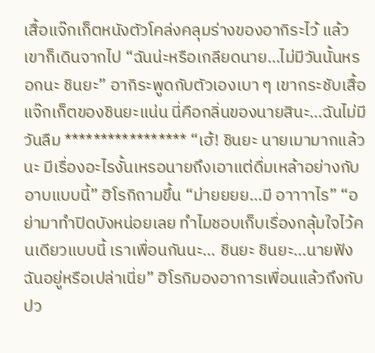เสื้อแจ๊กเก็ตหนังตัวโคล่งคลุมร่างของอากิระไว้ แล้วเขาก็เดินจากไป “ฉันน่ะหรือเกลียดนาย…ไม่มีวันนั้นหรอกนะ ชินยะ” อากิระพูดกับตัวเองเบา ๆ เขากระชับเสื้อแจ๊กเก็ตของชินยะแน่น นี่คือกลิ่นของนายสินะ…ฉันไม่มีวันลืม ***************** “เฮ้! ชินยะ นายเมามากแล้วนะ มีเรื่องอะไรงั้นเหรอนายถึงเอาแต่ดื่มเหล้าอย่างกับอาบแบบนี้” ฮิโรกิถามขึ้น “ม่ายยยย…มี อาาาาไร” “อย่ามาทำปิดบังหน่อยเลย ทำไมชอบเก็บเรื่องกลุ้มใจไว้คนเดียวแบบนี้ เราเพื่อนกันนะ… ชินยะ ชินยะ…นายฟังฉันอยู่หรือเปล่าเนี่ย” ฮิโรกิมองอาการเพื่อนแล้วถึงกับปว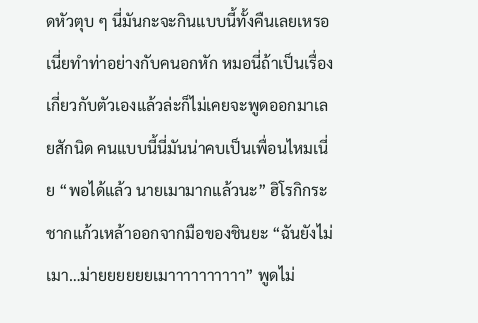ดหัวตุบ ๆ นี่มันกะจะกินแบบนี้ทั้งคืนเลยเหรอเนี่ยทำท่าอย่างกับคนอกหัก หมอนี่ถ้าเป็นเรื่องเกี่ยวกับตัวเองแล้วล่ะก็ไม่เคยจะพูดออกมาเลยสักนิด คนแบบนี้นี่มันน่าคบเป็นเพื่อนไหมเนี่ย “พอได้แล้ว นายเมามากแล้วนะ” ฮิโรกิกระชากแก้วเหล้าออกจากมือของชินยะ “ฉันยังไม่เมา…ม่ายยยยยยเมาาาาาาาาาา” พูดไม่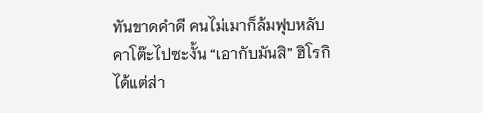ทันขาดคำดี คนไม่เมาก็ล้มฟุบหลับคาโต๊ะไปซะงั้น “เอากับมันสิ” ฮิโรกิได้แต่ส่า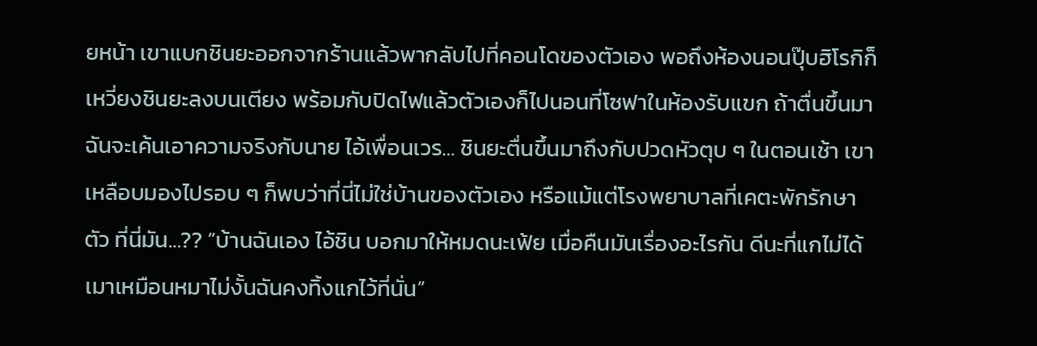ยหน้า เขาแบกชินยะออกจากร้านแล้วพากลับไปที่คอนโดของตัวเอง พอถึงห้องนอนปุ๊บฮิโรกิก็เหวี่ยงชินยะลงบนเตียง พร้อมกับปิดไฟแล้วตัวเองก็ไปนอนที่โซฟาในห้องรับแขก ถ้าตื่นขึ้นมาฉันจะเค้นเอาความจริงกับนาย ไอ้เพื่อนเวร… ชินยะตื่นขึ้นมาถึงกับปวดหัวตุบ ๆ ในตอนเช้า เขาเหลือบมองไปรอบ ๆ ก็พบว่าที่นี่ไม่ใช่บ้านของตัวเอง หรือแม้แต่โรงพยาบาลที่เคตะพักรักษาตัว ที่นี่มัน…?? “บ้านฉันเอง ไอ้ชิน บอกมาให้หมดนะเฟ้ย เมื่อคืนมันเรื่องอะไรกัน ดีนะที่แกไม่ได้เมาเหมือนหมาไม่งั้นฉันคงทิ้งแกไว้ที่นั่น”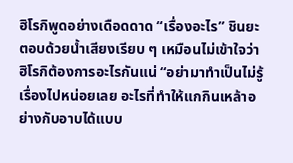ฮิโรกิพูดอย่างเดือดดาด “เรื่องอะไร” ชินยะตอบด้วยน้ำเสียงเรียบ ๆ เหมือนไม่เข้าใจว่าฮิโรกิต้องการอะไรกันแน่ “อย่ามาทำเป็นไม่รู้เรื่องไปหน่อยเลย อะไรที่ทำให้แกกินเหล้าอย่างกับอาบได้แบบ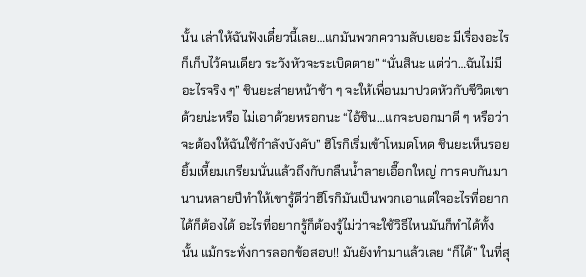นั้น เล่าให้ฉันฟังเดี๋ยวนี้เลย…แกมันพวกความลับเยอะ มีเรื่องอะไรก็เก็บไว้คนเดียว ระวังหัวจะระเบิดตาย” “นั่นสินะ แต่ว่า…ฉันไม่มีอะไรจริง ๆ” ชินยะส่ายหน้าช้า ๆ จะให้เพื่อนมาปวดหัวกับชีวิตเขาด้วยน่ะหรือ ไม่เอาด้วยหรอกนะ “ไอ้ชิน…แกจะบอกมาดี ๆ หรือว่าจะต้องให้ฉันใช้กำลังบังคับ” ฮิโรกิเริ่มเข้าโหมดโหด ชินยะเห็นรอยยิ้มเหี้ยมเกรียมนั่นแล้วถึงกับกลืนน้ำลายเอื๊อกใหญ่ การคบกันมานานหลายปีทำให้เขารู้ดีว่าฮิโรกิมันเป็นพวกเอาแต่ใจอะไรที่อยากได้ก็ต้องได้ อะไรที่อยากรู้ก็ต้องรู้ไม่ว่าจะใช้วิธีไหนมันก็ทำได้ทั้งนั้น แม้กระทั่งการลอกข้อสอบ!! มันยังทำมาแล้วเลย “ก็ได้” ในที่สุ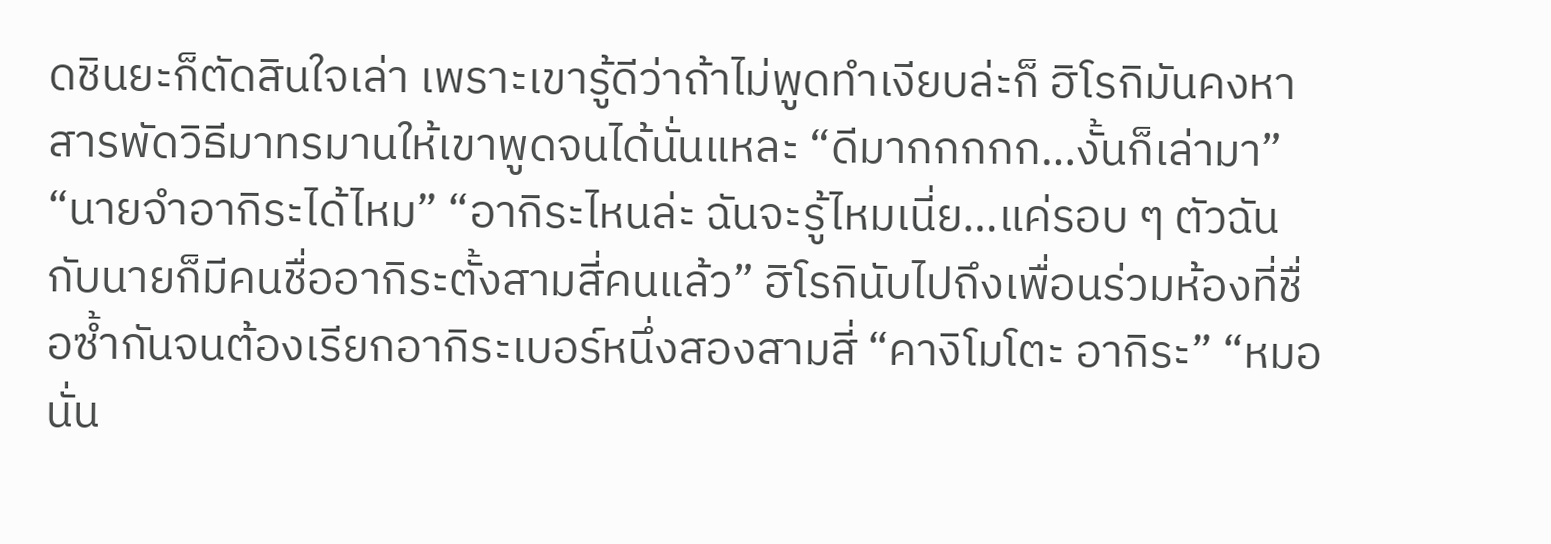ดชินยะก็ตัดสินใจเล่า เพราะเขารู้ดีว่าถ้าไม่พูดทำเงียบล่ะก็ ฮิโรกิมันคงหาสารพัดวิธีมาทรมานให้เขาพูดจนได้นั่นแหละ “ดีมากกกกก…งั้นก็เล่ามา” “นายจำอากิระได้ไหม” “อากิระไหนล่ะ ฉันจะรู้ไหมเนี่ย…แค่รอบ ๆ ตัวฉันกับนายก็มีคนชื่ออากิระตั้งสามสี่คนแล้ว” ฮิโรกินับไปถึงเพื่อนร่วมห้องที่ชื่อซ้ำกันจนต้องเรียกอากิระเบอร์หนึ่งสองสามสี่ “คางิโมโตะ อากิระ” “หมอนั่น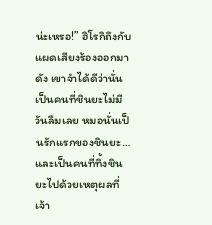น่ะเหรอ!” ฮิโรกิถึงกับแผดเสียงร้องออกมาดัง เขาจำได้ดีว่านั่นเป็นคนที่ชินยะไม่มีวันลืมเลย หมอนั่นเป็นรักแรกของชินยะ…และเป็นคนที่ทิ้งชินยะไปด้วยเหตุผลที่เจ้า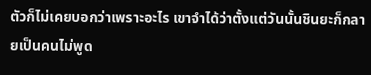ตัวก็ไม่เคยบอกว่าเพราะอะไร เขาจำได้ว่าตั้งแต่วันนั้นชินยะก็กลายเป็นคนไม่พูด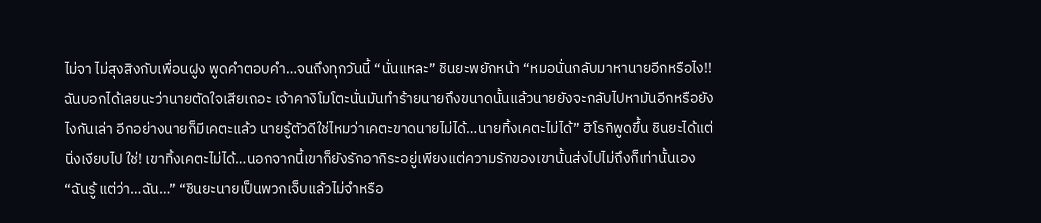ไม่จา ไม่สุงสิงกับเพื่อนฝูง พูดคำตอบคำ…จนถึงทุกวันนี้ “นั่นแหละ” ชินยะพยักหน้า “หมอนั่นกลับมาหานายอีกหรือไง!! ฉันบอกได้เลยนะว่านายตัดใจเสียเถอะ เจ้าคางิโมโตะนั่นมันทำร้ายนายถึงขนาดนั้นแล้วนายยังจะกลับไปหามันอีกหรือยังไงกันเล่า อีกอย่างนายก็มีเคตะแล้ว นายรู้ตัวดีใช่ไหมว่าเคตะขาดนายไม่ได้…นายทิ้งเคตะไม่ได้” ฮิโรกิพูดขึ้น ชินยะได้แต่นิ่งเงียบไป ใช่! เขาทิ้งเคตะไม่ได้…นอกจากนี้เขาก็ยังรักอากิระอยู่เพียงแต่ความรักของเขานั้นส่งไปไม่ถึงก็เท่านั้นเอง “ฉันรู้ แต่ว่า…ฉัน…” “ชินยะนายเป็นพวกเจ็บแล้วไม่จำหรือ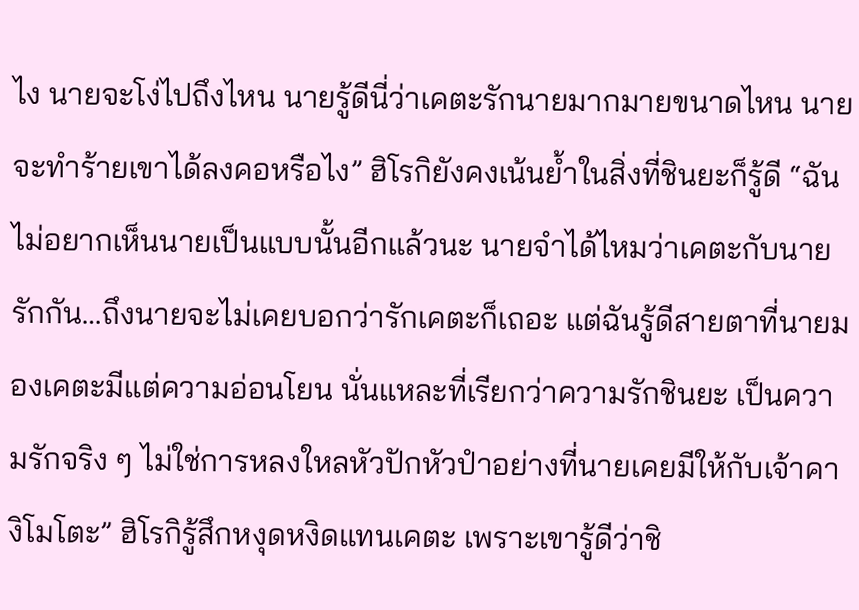ไง นายจะโง่ไปถึงไหน นายรู้ดีนี่ว่าเคตะรักนายมากมายขนาดไหน นายจะทำร้ายเขาได้ลงคอหรือไง” ฮิโรกิยังคงเน้นย้ำในสิ่งที่ชินยะก็รู้ดี “ฉันไม่อยากเห็นนายเป็นแบบนั้นอีกแล้วนะ นายจำได้ไหมว่าเคตะกับนายรักกัน…ถึงนายจะไม่เคยบอกว่ารักเคตะก็เถอะ แต่ฉันรู้ดีสายตาที่นายมองเคตะมีแต่ความอ่อนโยน นั่นแหละที่เรียกว่าความรักชินยะ เป็นความรักจริง ๆ ไม่ใช่การหลงใหลหัวปักหัวปำอย่างที่นายเคยมีให้กับเจ้าคางิโมโตะ” ฮิโรกิรู้สึกหงุดหงิดแทนเคตะ เพราะเขารู้ดีว่าชิ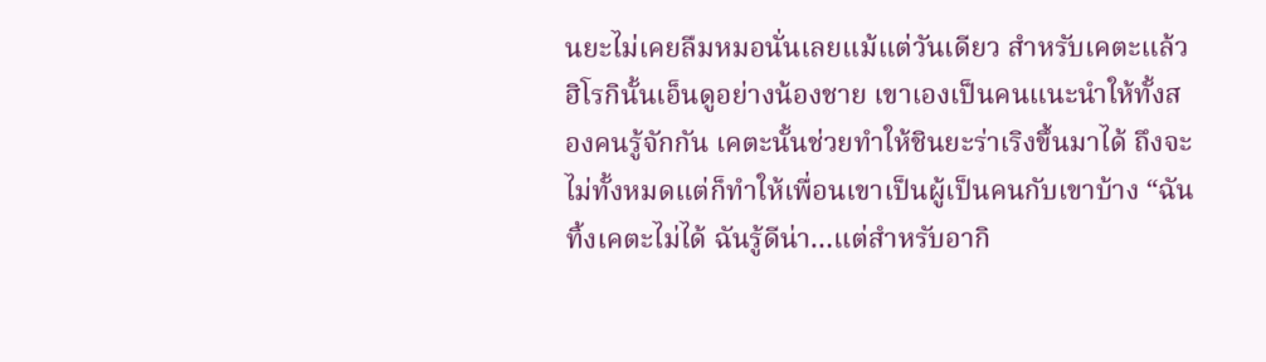นยะไม่เคยลืมหมอนั่นเลยแม้แต่วันเดียว สำหรับเคตะแล้วฮิโรกินั้นเอ็นดูอย่างน้องชาย เขาเองเป็นคนแนะนำให้ทั้งสองคนรู้จักกัน เคตะนั้นช่วยทำให้ชินยะร่าเริงขึ้นมาได้ ถึงจะไม่ทั้งหมดแต่ก็ทำให้เพื่อนเขาเป็นผู้เป็นคนกับเขาบ้าง “ฉันทิ้งเคตะไม่ได้ ฉันรู้ดีน่า…แต่สำหรับอากิ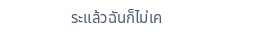ระแล้วฉันก็ไม่เค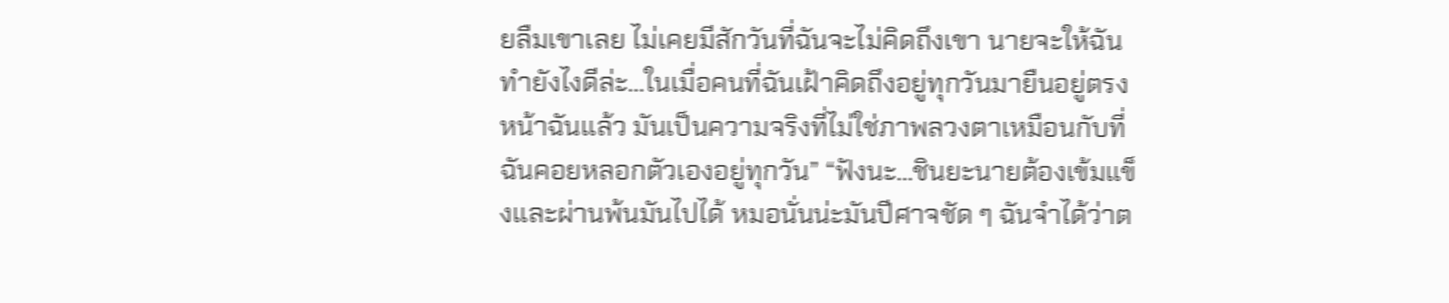ยลืมเขาเลย ไม่เคยมีสักวันที่ฉันจะไม่คิดถึงเขา นายจะให้ฉันทำยังไงดีล่ะ…ในเมื่อคนที่ฉันเฝ้าคิดถึงอยู่ทุกวันมายืนอยู่ตรงหน้าฉันแล้ว มันเป็นความจริงที่ไม่ใช่ภาพลวงตาเหมือนกับที่ฉันคอยหลอกตัวเองอยู่ทุกวัน” “ฟังนะ…ชินยะนายต้องเข้มแข็งและผ่านพ้นมันไปได้ หมอนั่นน่ะมันปีศาจชัด ๆ ฉันจำได้ว่าต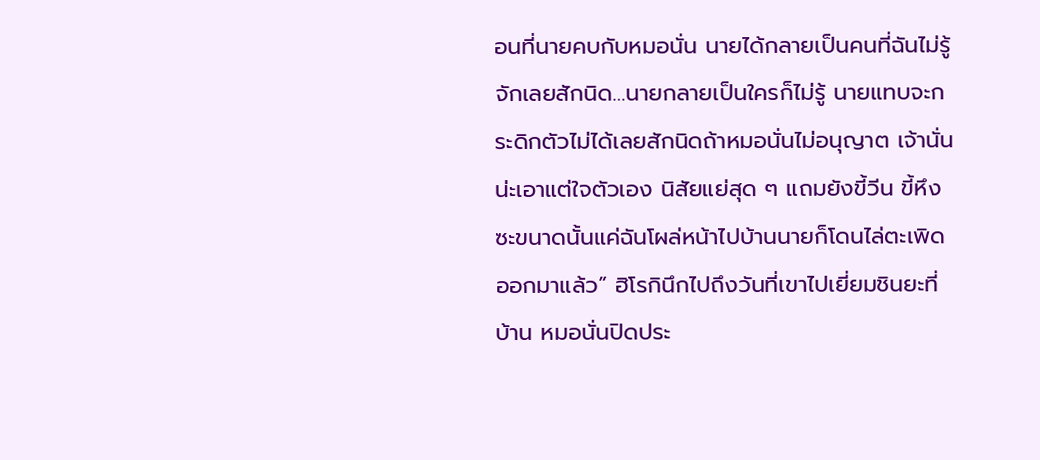อนที่นายคบกับหมอนั่น นายได้กลายเป็นคนที่ฉันไม่รู้จักเลยสักนิด…นายกลายเป็นใครก็ไม่รู้ นายแทบจะกระดิกตัวไม่ได้เลยสักนิดถ้าหมอนั่นไม่อนุญาต เจ้านั่นน่ะเอาแต่ใจตัวเอง นิสัยแย่สุด ๆ แถมยังขี้วีน ขี้หึงซะขนาดนั้นแค่ฉันโผล่หน้าไปบ้านนายก็โดนไล่ตะเพิดออกมาแล้ว” ฮิโรกินึกไปถึงวันที่เขาไปเยี่ยมชินยะที่บ้าน หมอนั่นปิดประ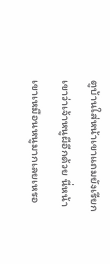ตูบ้านใส่หน้าเขาแถมยังเรียกเขาว่าเจ้าหนูผีอีกด้วย นี่หน้าเขาเหมือนหนูมากเลยเหรอ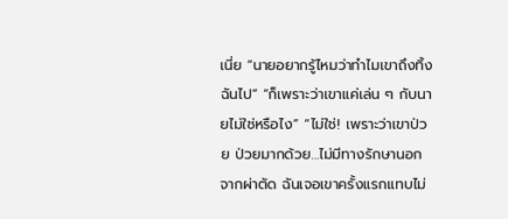เนี่ย “นายอยากรู้ไหมว่าทำไมเขาถึงทิ้งฉันไป” “ก็เพราะว่าเขาแค่เล่น ๆ กับนายไม่ใช่หรือไง” “ไม่ใช่! เพราะว่าเขาป่วย ป่วยมากด้วย…ไม่มีทางรักษานอกจากผ่าตัด ฉันเจอเขาครั้งแรกแทบไม่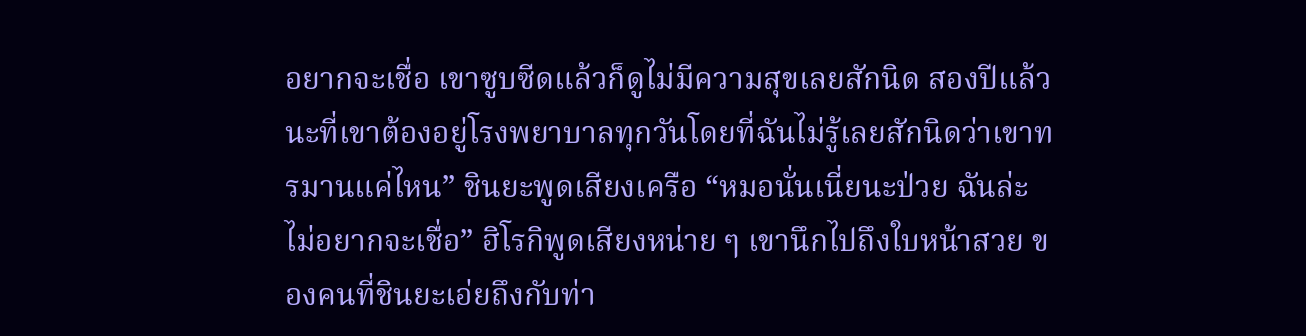อยากจะเชื่อ เขาซูบซีดแล้วก็ดูไม่มีความสุขเลยสักนิด สองปีแล้วนะที่เขาต้องอยู่โรงพยาบาลทุกวันโดยที่ฉันไม่รู้เลยสักนิดว่าเขาทรมานแค่ไหน” ชินยะพูดเสียงเครือ “หมอนั่นเนี่ยนะป่วย ฉันล่ะไม่อยากจะเชื่อ” ฮิโรกิพูดเสียงหน่าย ๆ เขานึกไปถึงใบหน้าสวย ของคนที่ชินยะเอ่ยถึงกับท่า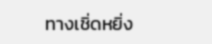ทางเชิ่ดหยิ่ง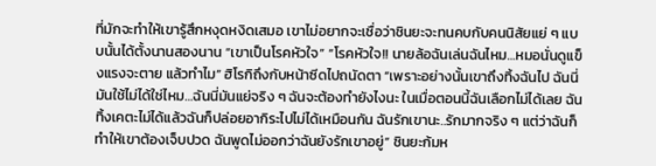ที่มักจะทำให้เขารู้สึกหงุดหงิดเสมอ เขาไม่อยากจะเชื่อว่าชินยะจะทนคบกับคนนิสัยแย่ ๆ แบบนั้นได้ตั้งนานสองนาน “เขาเป็นโรคหัวใจ” “โรคหัวใจ!! นายล้อฉันเล่นฉันไหม…หมอนั่นดูแข็งแรงจะตาย แล้วทำไม” ฮิโรกิถึงกับหน้าซีดไปถนัดตา “เพราะอย่างนั้นเขาถึงทิ้งฉันไป ฉันนี่มันใช้ไม่ได้ใช่ไหม…ฉันนี่มันแย่จริง ๆ ฉันจะต้องทำยังไงนะ ในเมื่อตอนนี้ฉันเลือกไม่ได้เลย ฉันทิ้งเคตะไม่ได้แล้วฉันก็ปล่อยอากิระไปไม่ได้เหมือนกัน ฉันรักเขานะ..รักมากจริง ๆ แต่ว่าฉันก็ทำให้เขาต้องเจ็บปวด ฉันพูดไม่ออกว่าฉันยังรักเขาอยู่” ชินยะก้มห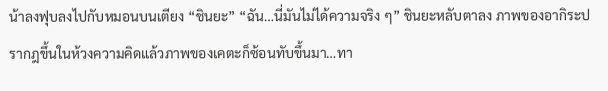น้าลงฟุบลงไปกับหมอนบนเตียง “ชินยะ” “ฉัน…นี่มันไม่ได้ความจริง ๆ” ชินยะหลับตาลง ภาพของอากิระปรากฎขึ้นในห้วงความคิดแล้วภาพของเคตะก็ซ้อนทับขึ้นมา…ทา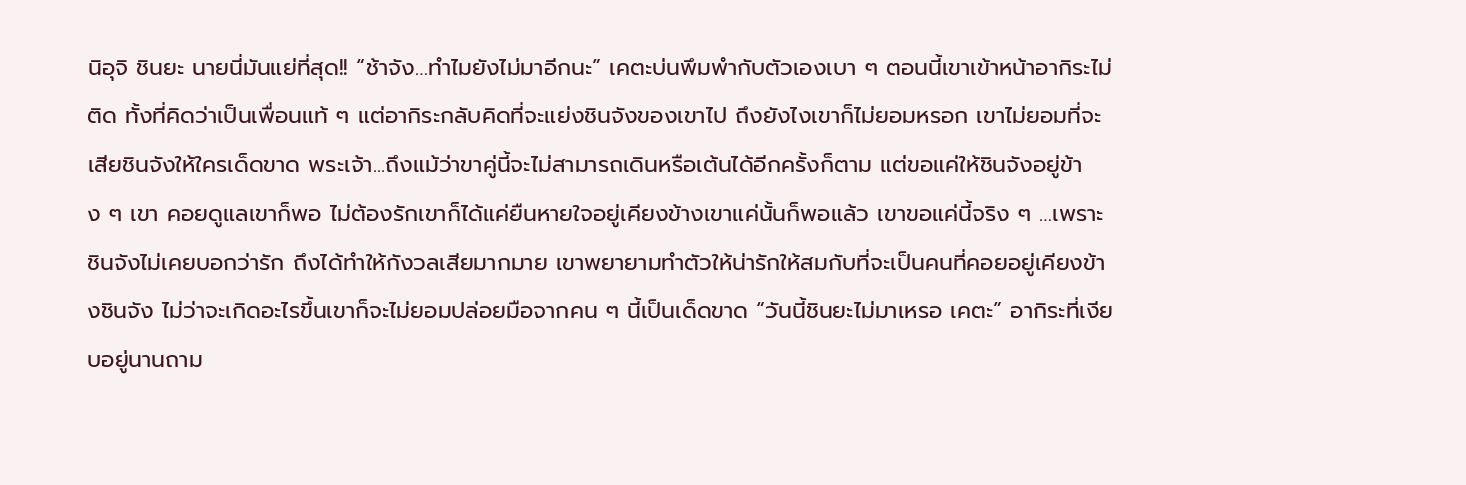นิอุจิ ชินยะ นายนี่มันแย่ที่สุด!! “ช้าจัง…ทำไมยังไม่มาอีกนะ” เคตะบ่นพึมพำกับตัวเองเบา ๆ ตอนนี้เขาเข้าหน้าอากิระไม่ติด ทั้งที่คิดว่าเป็นเพื่อนแท้ ๆ แต่อากิระกลับคิดที่จะแย่งชินจังของเขาไป ถึงยังไงเขาก็ไม่ยอมหรอก เขาไม่ยอมที่จะเสียชินจังให้ใครเด็ดขาด พระเจ้า...ถึงแม้ว่าขาคู่นี้จะไม่สามารถเดินหรือเต้นได้อีกครั้งก็ตาม แต่ขอแค่ให้ชินจังอยู่ข้าง ๆ เขา คอยดูแลเขาก็พอ ไม่ต้องรักเขาก็ได้แค่ยืนหายใจอยู่เคียงข้างเขาแค่นั้นก็พอแล้ว เขาขอแค่นี้จริง ๆ …เพราะชินจังไม่เคยบอกว่ารัก ถึงได้ทำให้กังวลเสียมากมาย เขาพยายามทำตัวให้น่ารักให้สมกับที่จะเป็นคนที่คอยอยู่เคียงข้างชินจัง ไม่ว่าจะเกิดอะไรขึ้นเขาก็จะไม่ยอมปล่อยมือจากคน ๆ นี้เป็นเด็ดขาด “วันนี้ชินยะไม่มาเหรอ เคตะ” อากิระที่เงียบอยู่นานถาม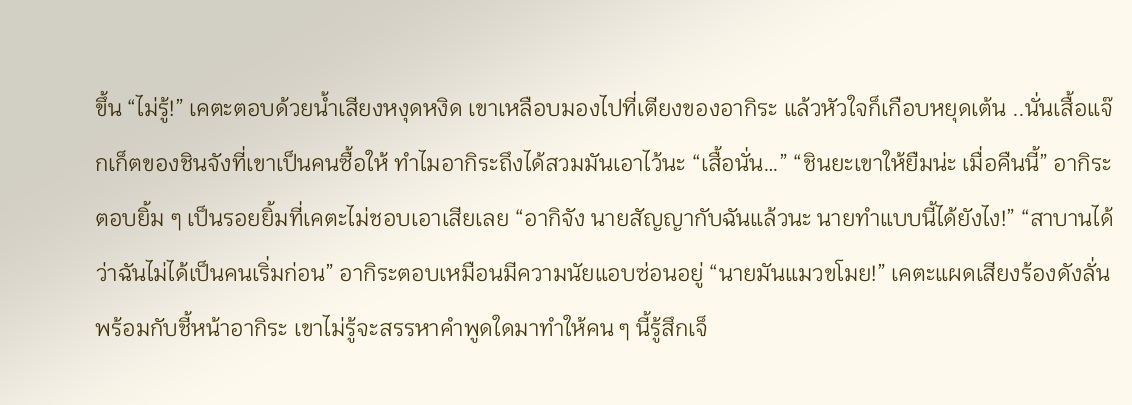ขึ้น “ไม่รู้!” เคตะตอบด้วยน้ำเสียงหงุดหงิด เขาเหลือบมองไปที่เตียงของอากิระ แล้วหัวใจก็เกือบหยุดเต้น ..นั่นเสื้อแจ๊กเก็ตของชินจังที่เขาเป็นคนซื้อให้ ทำไมอากิระถึงได้สวมมันเอาไว้นะ “เสื้อนั่น…” “ชินยะเขาให้ยืมน่ะ เมื่อคืนนี้” อากิระตอบยิ้ม ๆ เป็นรอยยิ้มที่เคตะไม่ชอบเอาเสียเลย “อากิจัง นายสัญญากับฉันแล้วนะ นายทำแบบนี้ได้ยังไง!” “สาบานได้ว่าฉันไม่ได้เป็นคนเริ่มก่อน” อากิระตอบเหมือนมีความนัยแอบซ่อนอยู่ “นายมันแมวขโมย!” เคตะแผดเสียงร้องดังลั่น พร้อมกับชี้หน้าอากิระ เขาไม่รู้จะสรรหาคำพูดใดมาทำให้คน ๆ นี้รู้สึกเจ็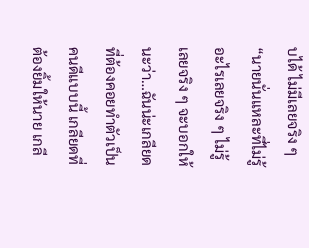บได้ ไม่มีเลยจริง ๆ “นายนั่นแหละที่ไม่รู้อะไรเลยจริง ๆ ไม่รู้เลยจริง ๆ จะบอกให้นะว่า…ฉันน่ะเกลียดที่ต้องคอยทำตัวเป็นคนดีแบบนี้ เกลียดที่ต้องยิ้มให้นาย เกลี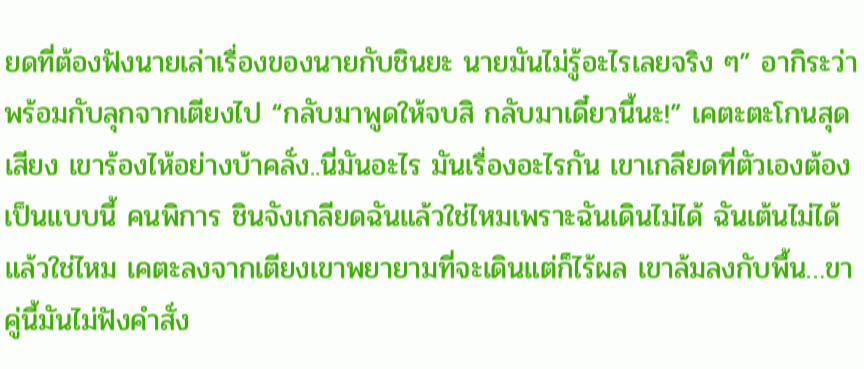ยดที่ต้องฟังนายเล่าเรื่องของนายกับชินยะ นายมันไม่รู้อะไรเลยจริง ๆ” อากิระว่าพร้อมกับลุกจากเตียงไป “กลับมาพูดให้จบสิ กลับมาเดี๋ยวนี้นะ!” เคตะตะโกนสุดเสียง เขาร้องไห้อย่างบ้าคลั่ง..นี่มันอะไร มันเรื่องอะไรกัน เขาเกลียดที่ตัวเองต้องเป็นแบบนี้ คนพิการ ชินจังเกลียดฉันแล้วใช่ไหมเพราะฉันเดินไม่ได้ ฉันเต้นไม่ได้แล้วใช่ไหม เคตะลงจากเตียงเขาพยายามที่จะเดินแต่ก็ไร้ผล เขาล้มลงกับพื้น…ขาคู่นี้มันไม่ฟังคำสั่ง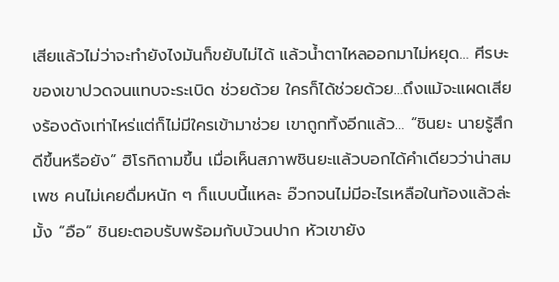เสียแล้วไม่ว่าจะทำยังไงมันก็ขยับไม่ได้ แล้วน้ำตาไหลออกมาไม่หยุด… ศีรษะของเขาปวดจนแทบจะระเบิด ช่วยด้วย ใครก็ได้ช่วยด้วย…ถึงแม้จะแผดเสียงร้องดังเท่าไหร่แต่ก็ไม่มีใครเข้ามาช่วย เขาถูกทิ้งอีกแล้ว… “ชินยะ นายรู้สึกดีขึ้นหรือยัง” ฮิโรกิถามขึ้น เมื่อเห็นสภาพชินยะแล้วบอกได้คำเดียวว่าน่าสมเพช คนไม่เคยดื่มหนัก ๆ ก็แบบนี้แหละ อ๊วกจนไม่มีอะไรเหลือในท้องแล้วล่ะมั้ง “อือ” ชินยะตอบรับพร้อมกับบ้วนปาก หัวเขายัง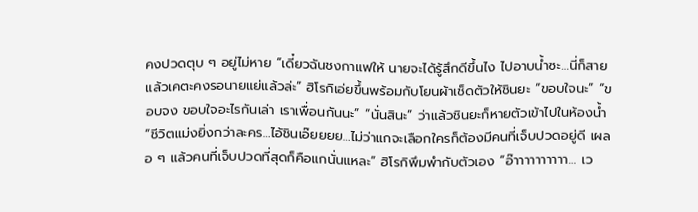คงปวดตุบ ๆ อยู่ไม่หาย “เดี๋ยวฉันชงกาแฟให้ นายจะได้รู้สึกดีขึ้นไง ไปอาบน้ำซะ…นี่ก็สายแล้วเคตะคงรอนายแย่แล้วล่ะ” ฮิโรกิเอ่ยขึ้นพร้อมกับโยนผ้าเช็ดตัวให้ชินยะ “ขอบใจนะ” “ขอบจง ขอบใจอะไรกันเล่า เราเพื่อนกันนะ” “นั่นสินะ” ว่าแล้วชินยะก็หายตัวเข้าไปในห้องน้ำ “ชีวิตแม่งยิ่งกว่าละคร…ไอ้ชินเอ๊ยยยย…ไม่ว่าแกจะเลือกใครก็ต้องมีคนที่เจ็บปวดอยู่ดี เผลอ ๆ แล้วคนที่เจ็บปวดที่สุดก็คือแกนั่นแหละ” ฮิโรกิพึมพำกับตัวเอง “อ๊าาาาาาาาาา… เว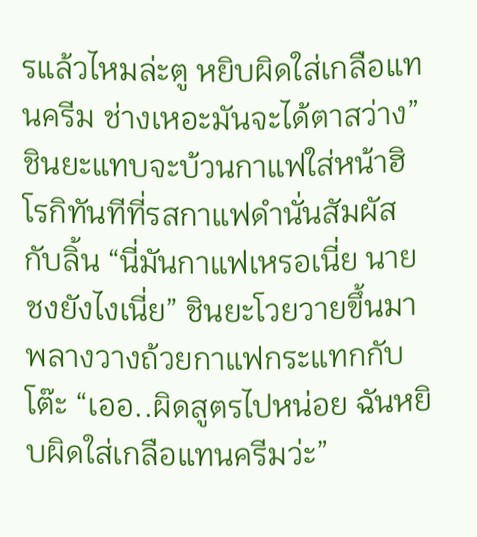รแล้วไหมล่ะตู หยิบผิดใส่เกลือแทนครีม ช่างเหอะมันจะได้ตาสว่าง” ชินยะแทบจะบ้วนกาแฟใส่หน้าฮิโรกิทันทีที่รสกาแฟดำนั่นสัมผัสกับลิ้น “นี่มันกาแฟเหรอเนี่ย นายชงยังไงเนี่ย” ชินยะโวยวายขึ้นมา พลางวางถ้วยกาแฟกระแทกกับโต๊ะ “เออ..ผิดสูตรไปหน่อย ฉันหยิบผิดใส่เกลือแทนครีมว่ะ”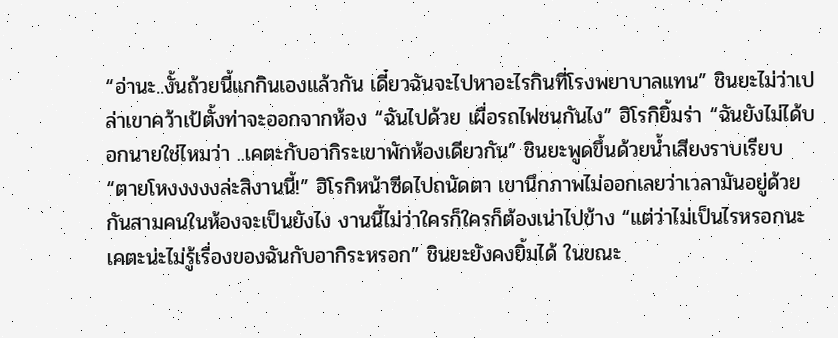“อ่านะ..งั้นถ้วยนี้แกกินเองแล้วกัน เดี๋ยวฉันจะไปหาอะไรกินที่โรงพยาบาลแทน” ชินยะไม่ว่าเปล่าเขาคว้าเป้ตั้งท่าจะออกจากห้อง “ฉันไปด้วย เผื่อรถไฟชนกันไง” ฮิโรกิยิ้มร่า “ฉันยังไม่ได้บอกนายใช่ไหมว่า ..เคตะกับอากิระเขาพักห้องเดียวกัน” ชินยะพูดขึ้นด้วยน้ำเสียงราบเรียบ “ตายโหงงงงงล่ะสิงานนี้!” ฮิโรกิหน้าซีดไปถนัดตา เขานึกภาพไม่ออกเลยว่าเวลามันอยู่ด้วยกันสามคนในห้องจะเป็นยังไง งานนี้ไม่ว่าใครก็ใครก็ต้องเน่าไปข้าง “แต่ว่าไม่เป็นไรหรอกนะ เคตะน่ะไม่รู้เรื่องของฉันกับอากิระหรอก” ชินยะยังคงยิ้มได้ ในขณะ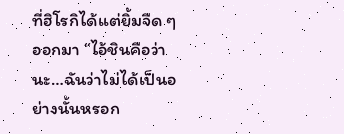ที่ฮิโรกิได้แต่ยิ้มจืด ๆ ออกมา “ไอ้ชินคือว่านะ…ฉันว่าไม่ได้เป็นอย่างนั้นหรอก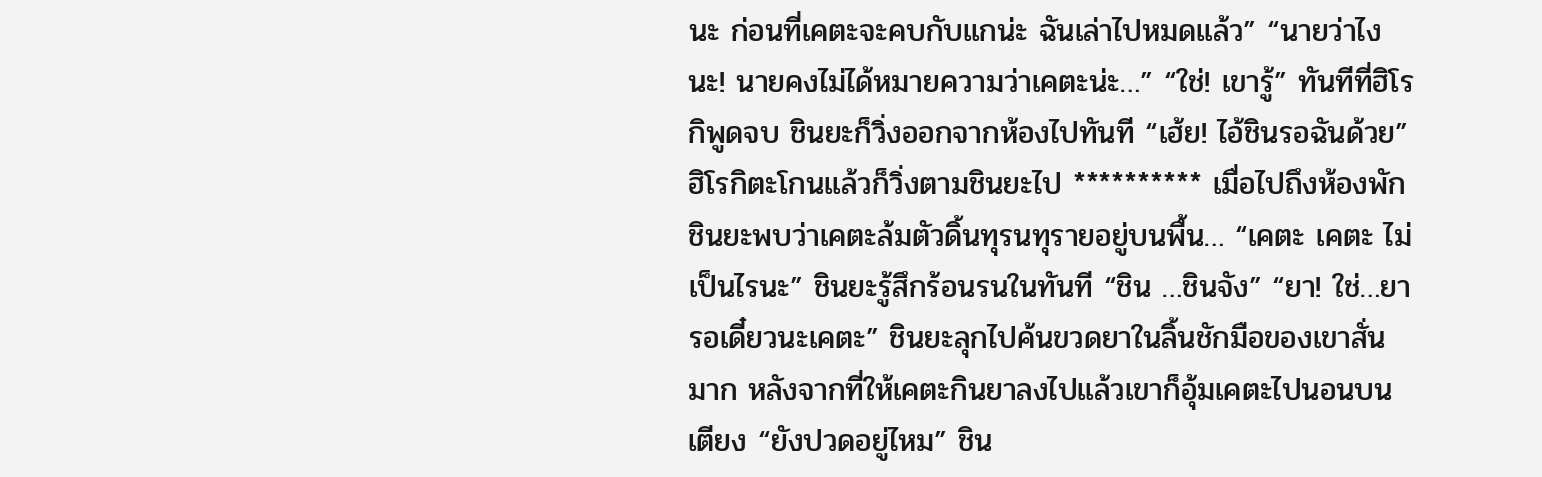นะ ก่อนที่เคตะจะคบกับแกน่ะ ฉันเล่าไปหมดแล้ว” “นายว่าไงนะ! นายคงไม่ได้หมายความว่าเคตะน่ะ…” “ใช่! เขารู้” ทันทีที่ฮิโรกิพูดจบ ชินยะก็วิ่งออกจากห้องไปทันที “เฮ้ย! ไอ้ชินรอฉันด้วย” ฮิโรกิตะโกนแล้วก็วิ่งตามชินยะไป ********** เมื่อไปถึงห้องพักชินยะพบว่าเคตะล้มตัวดิ้นทุรนทุรายอยู่บนพื้น… “เคตะ เคตะ ไม่เป็นไรนะ” ชินยะรู้สึกร้อนรนในทันที “ชิน …ชินจัง” “ยา! ใช่…ยา รอเดี๋ยวนะเคตะ” ชินยะลุกไปค้นขวดยาในลิ้นชักมือของเขาสั่นมาก หลังจากที่ให้เคตะกินยาลงไปแล้วเขาก็อุ้มเคตะไปนอนบนเตียง “ยังปวดอยู่ไหม” ชิน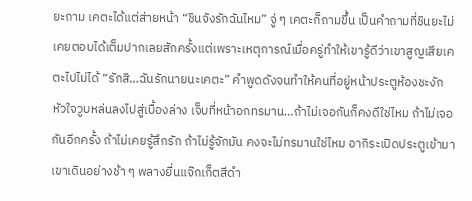ยะถาม เคตะได้แต่ส่ายหน้า “ชินจังรักฉันไหม” จู่ ๆ เคตะก็ถามขึ้น เป็นคำถามที่ชินยะไม่เคยตอบได้เต็มปากเลยสักครั้งแต่เพราะเหตุการณ์เมื่อครู่ทำให้เขารู้ดีว่าเขาสูญเสียเคตะไปไม่ได้ “รักสิ…ฉันรักนายนะเคตะ” คำพูดดังจนทำให้คนที่อยู่หน้าประตูห้องชะงัก หัวใจวูบหล่นลงไปสู่เบื้องล่าง เจ็บที่หน้าอกทรมาน…ถ้าไม่เจอกันก็คงดีใช่ไหม ถ้าไม่เจอกันอีกครั้ง ถ้าไม่เคยรู้สึกรัก ถ้าไม่รู้จักมัน คงจะไม่ทรมานใช่ไหม อากิระเปิดประตูเข้ามา เขาเดินอย่างช้า ๆ พลางยื่นแจ๊กเก็ตสีดำ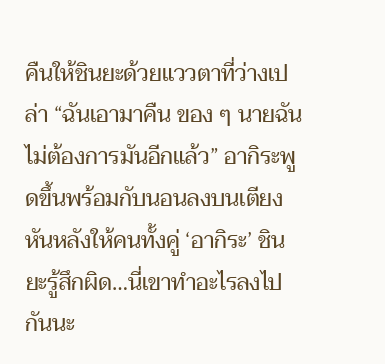คืนให้ชินยะด้วยแววตาที่ว่างเปล่า “ฉันเอามาคืน ของ ๆ นายฉันไม่ต้องการมันอีกแล้ว” อากิระพูดขึ้นพร้อมกับนอนลงบนเตียงหันหลังให้คนทั้งคู่ ‘อากิระ’ ชินยะรู้สึกผิด…นี่เขาทำอะไรลงไปกันนะ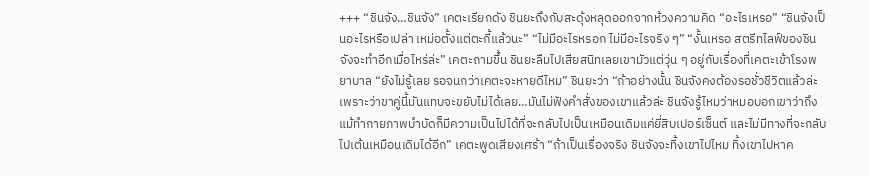+++ “ชินจัง…ชินจัง” เคตะเรียกดัง ชินยะถึงกับสะดุ้งหลุดออกจากห้วงความคิด “อะไรเหรอ” “ชินจังเป็นอะไรหรือเปล่า เหม่อตั้งแต่ตะกี้แล้วนะ” “ไม่มีอะไรหรอก ไม่มีอะไรจริง ๆ” “งั้นเหรอ สตรีทไลฟ์ของชินจังจะทำอีกเมื่อไหร่ล่ะ” เคตะถามขึ้น ชินยะลืมไปเสียสนิทเลยเขามัวแต่วุ่น ๆ อยู่กับเรื่องที่เคตะเข้าโรงพยาบาล “ยังไม่รู้เลย รอจนกว่าเคตะจะหายดีไหม” ชินยะว่า “ถ้าอย่างนั้น ชินจังคงต้องรอชั่วชีวิตแล้วล่ะ เพราะว่าขาคู่นี้มันแทบจะขยับไม่ได้เลย…มันไม่ฟังคำสั่งของเขาแล้วล่ะ ชินจังรู้ไหมว่าหมอบอกเขาว่าถึงแม้ทำกายภาพบำบัดก็มีความเป็นไปได้ที่จะกลับไปเป็นเหมือนเดิมแค่ยี่สิบเปอร์เซ็นต์ และไม่มีทางที่จะกลับไปเต้นเหมือนเดิมได้อีก” เคตะพูดเสียงเศร้า “ถ้าเป็นเรื่องจริง ชินจังจะทิ้งเขาไปไหม ทิ้งเขาไปหาค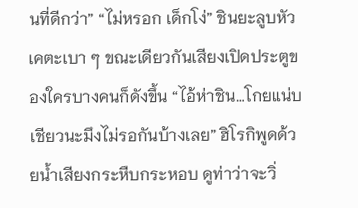นที่ดีกว่า” “ไม่หรอก เด็กโง่” ชินยะลูบหัวเคตะเบา ๆ ขณะเดียวกันเสียงเปิดประตูของใครบางคนก็ดังขึ้น “ไอ้ห่าชิน…โกยแน่บเชียวนะมึงไม่รอกันบ้างเลย” ฮิโรกิพูดด้วยน้ำเสียงกระหืบกระหอบ ดูท่าว่าจะวิ่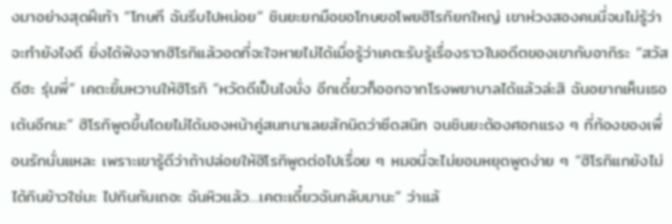งมาอย่างสุดฝีเท้า “โทษที ฉันรีบไปหน่อย” ชินยะยกมือขอโทษขอโพยฮิโรกิยกใหญ่ เขาห่วงสองคนนี่จนไม่รู้ว่าจะทำยังไงดี ยิ่งได้ฟังจากฮิโรกิแล้วอดที่จะใจหายไม่ได้เมื่อรู้ว่าเคตะรับรู้เรื่องราวในอดีตของเขากับอากิระ “สวัสดีฮะ รุ่นพี่” เคตะยิ้มหวานให้ฮิโรกิ “หวัดดีเป็นไงมั่ง อีกเดี๋ยวก็ออกจากโรงพยาบาลได้แล้วล่ะสิ ฉันอยากเห็นเธอเต้นอีกนะ” ฮิโรกิพูดขึ้นโดยไม่ได้มองหน้าคู่สนทนาเลยสักนิดว่าซีดสนิท จนชินยะต้องศอกแรง ๆ ที่ท้องของเพื่อนรักนั่นแหละ เพราะเขารู้ดีว่าถ้าปล่อยให้ฮิโรกิพูดต่อไปเรื่อย ๆ หมอนี่จะไม่ยอมหยุดพูดง่าย ๆ “ฮิโรกิแกยังไม่ได้กินข้าวใช่มะ ไปกินกันเถอะ ฉันหิวแล้ว…เคตะเดี๋ยวฉันกลับมานะ” ว่าแล้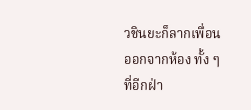วชินยะก็ลากเพื่อนออกจากห้อง ทั้ง ๆ ที่อีกฝ่า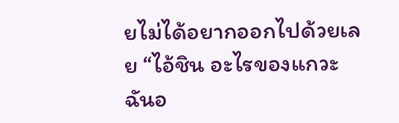ยไม่ได้อยากออกไปด้วยเลย “ไอ้ชิน อะไรของแกวะ ฉันอ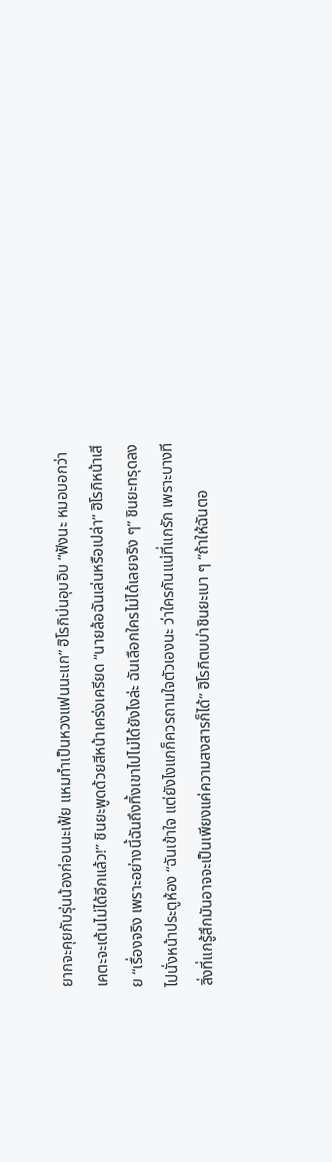ยากจะคุยกับรุ่นน้องก่อนนะเฟ้ย แหมทำเป็นหวงแฟนนะแก” ฮิโรกิบ่นอุบอิบ “ฟังนะ หมอบอกว่าเคตะจะเต้นไม่ได้อีกแล้ว!” ชินยะพูดด้วยสีหน้าเคร่งเครียด “นายล้อฉันเล่นหรือเปล่า” ฮิโรกิหน้าเสีย “เรื่องจริง เพราะอย่างนี้ฉันถึงทิ้งเขาไปไม่ได้ยังไงล่ะ ฉันเลือกใครไม่ได้เลยจริง ๆ” ชินยะทรุดลงไปนั่งหน้าประตูห้อง “ฉันเข้าใจ แต่ยังไงแกก็ควรถามใจตัวเองนะ ว่าใครกันแน่ที่แกรัก เพราะบางทีสิ่งที่แกรู้สึกมันอาจจะเป็นเพียงแค่ความสงสารก็ได้” ฮิโรกิตบบ่าชินยะเบา ๆ “ถ้าให้ฉันตอ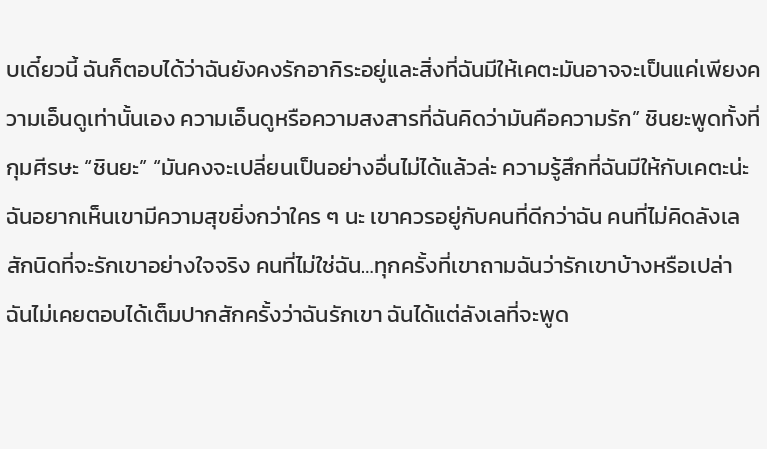บเดี๋ยวนี้ ฉันก็ตอบได้ว่าฉันยังคงรักอากิระอยู่และสิ่งที่ฉันมีให้เคตะมันอาจจะเป็นแค่เพียงความเอ็นดูเท่านั้นเอง ความเอ็นดูหรือความสงสารที่ฉันคิดว่ามันคือความรัก” ชินยะพูดทั้งที่กุมศีรษะ “ชินยะ” “มันคงจะเปลี่ยนเป็นอย่างอื่นไม่ได้แล้วล่ะ ความรู้สึกที่ฉันมีให้กับเคตะน่ะ ฉันอยากเห็นเขามีความสุขยิ่งกว่าใคร ๆ นะ เขาควรอยู่กับคนที่ดีกว่าฉัน คนที่ไม่คิดลังเลสักนิดที่จะรักเขาอย่างใจจริง คนที่ไม่ใช่ฉัน…ทุกครั้งที่เขาถามฉันว่ารักเขาบ้างหรือเปล่า ฉันไม่เคยตอบได้เต็มปากสักครั้งว่าฉันรักเขา ฉันได้แต่ลังเลที่จะพูด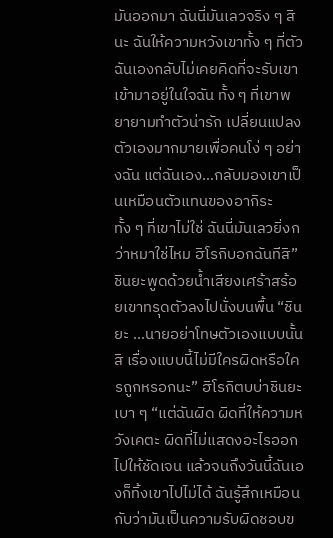มันออกมา ฉันนี่มันเลวจริง ๆ สินะ ฉันให้ความหวังเขาทั้ง ๆ ที่ตัวฉันเองกลับไม่เคยคิดที่จะรับเขาเข้ามาอยู่ในใจฉัน ทั้ง ๆ ที่เขาพยายามทำตัวน่ารัก เปลี่ยนแปลงตัวเองมากมายเพื่อคนโง่ ๆ อย่างฉัน แต่ฉันเอง…กลับมองเขาเป็นเหมือนตัวแทนของอากิระ ทั้ง ๆ ที่เขาไม่ใช่ ฉันนี่มันเลวยิ่งกว่าหมาใช่ไหม ฮิโรกิบอกฉันทีสิ” ชินยะพูดด้วยน้ำเสียงเศร้าสร้อยเขาทรุดตัวลงไปนั่งบนพื้น “ชินยะ …นายอย่าโทษตัวเองแบบนั้นสิ เรื่องแบบนี้ไม่มีใครผิดหรือใครถูกหรอกนะ” ฮิโรกิตบบ่าชินยะเบา ๆ “แต่ฉันผิด ผิดที่ให้ความหวังเคตะ ผิดที่ไม่แสดงอะไรออกไปให้ชัดเจน แล้วจนถึงวันนี้ฉันเองก็ทิ้งเขาไปไม่ได้ ฉันรู้สึกเหมือนกับว่ามันเป็นความรับผิดชอบข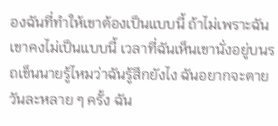องฉันที่ทำให้เขาต้องเป็นแบบนี้ ถ้าไม่เพราะฉันเขาคงไม่เป็นแบบนี้ เวลาที่ฉันเห็นเขานั่งอยู่บนรถเข็นนายรู้ไหมว่าฉันรู้สึกยังไง ฉันอยากจะตายวันละหลาย ๆ ครั้ง ฉัน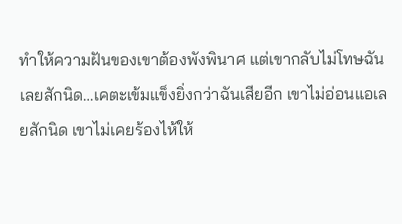ทำให้ความฝันของเขาต้องพังพินาศ แต่เขากลับไม่โทษฉันเลยสักนิด…เคตะเข้มแข็งยิ่งกว่าฉันเสียอีก เขาไม่อ่อนแอเลยสักนิด เขาไม่เคยร้องไห้ให้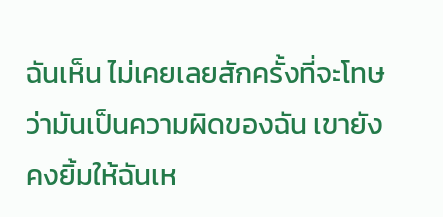ฉันเห็น ไม่เคยเลยสักครั้งที่จะโทษว่ามันเป็นความผิดของฉัน เขายังคงยิ้มให้ฉันเห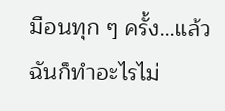มือนทุก ๆ ครั้ง…แล้วฉันก็ทำอะไรไม่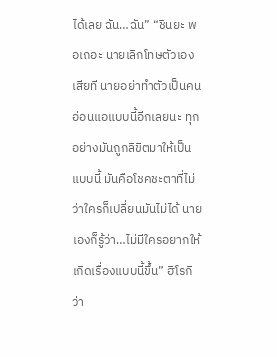ได้เลย ฉัน…ฉัน” “ชินยะ พอเถอะ นายเลิกโทษตัวเองเสียที นายอย่าทำตัวเป็นคนอ่อนแอแบบนี้อีกเลยนะ ทุกอย่างมันถูกลิขิตมาให้เป็นแบบนี้ มันคือโชคชะตาที่ไม่ว่าใครก็เปลี่ยนมันไม่ได้ นายเองก็รู้ว่า…ไม่มีใครอยากให้เกิดเรื่องแบบนี้ขึ้น” ฮิโรกิว่า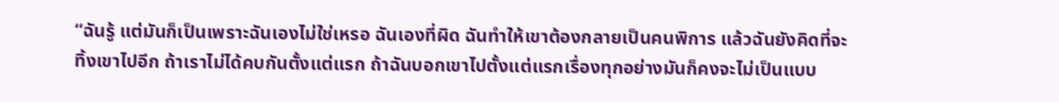“ฉันรู้ แต่มันก็เป็นเพราะฉันเองไม่ใช่เหรอ ฉันเองที่ผิด ฉันทำให้เขาต้องกลายเป็นคนพิการ แล้วฉันยังคิดที่จะทิ้งเขาไปอีก ถ้าเราไม่ได้คบกันตั้งแต่แรก ถ้าฉันบอกเขาไปตั้งแต่แรกเรื่องทุกอย่างมันก็คงจะไม่เป็นแบบ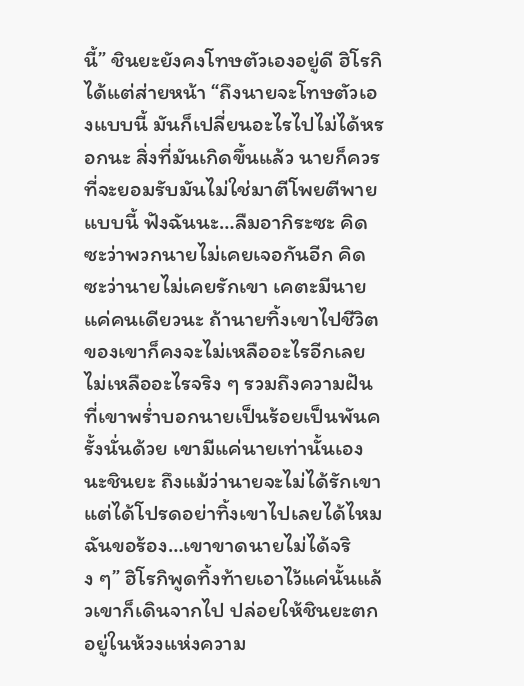นี้” ชินยะยังคงโทษตัวเองอยู่ดี ฮิโรกิได้แต่ส่ายหน้า “ถึงนายจะโทษตัวเองแบบนี้ มันก็เปลี่ยนอะไรไปไม่ได้หรอกนะ สิ่งที่มันเกิดขึ้นแล้ว นายก็ควรที่จะยอมรับมันไม่ใช่มาตีโพยตีพายแบบนี้ ฟังฉันนะ…ลืมอากิระซะ คิดซะว่าพวกนายไม่เคยเจอกันอีก คิดซะว่านายไม่เคยรักเขา เคตะมีนายแค่คนเดียวนะ ถ้านายทิ้งเขาไปชีวิตของเขาก็คงจะไม่เหลืออะไรอีกเลย ไม่เหลืออะไรจริง ๆ รวมถึงความฝันที่เขาพร่ำบอกนายเป็นร้อยเป็นพันครั้งนั่นด้วย เขามีแค่นายเท่านั้นเองนะชินยะ ถึงแม้ว่านายจะไม่ได้รักเขาแต่ได้โปรดอย่าทิ้งเขาไปเลยได้ไหม ฉันขอร้อง…เขาขาดนายไม่ได้จริง ๆ” ฮิโรกิพูดทิ้งท้ายเอาไว้แค่นั้นแล้วเขาก็เดินจากไป ปล่อยให้ชินยะตกอยู่ในห้วงแห่งความ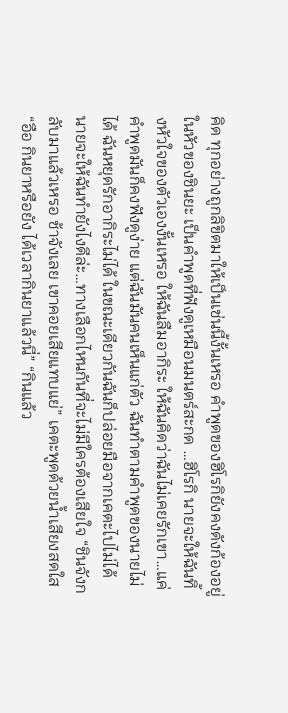คิด ทุกอย่างถูกลิขิตมาให้เป็นเช่นนี้งั้นเหรอ คำพูดของฮิโรกิยังคงดังก้องอยู่ในหัวของชินยะ เป็นคำพูดที่ฟังดูเหมือนมนตร์สะกด …ฮิโรกิ นายจะให้ฉันทิ้งหัวใจของตัวเองงั้นเหรอ ให้ฉันลืมอากิระ ให้ฉันคิดว่าฉันไม่เคยรักเขา…แค่คำพูดมันก็คงฟังดูง่าย แต่ฉันมันคนเห็นแก่ตัว ฉันทำตามคำพูดของนายไม่ได้ ฉันหยุดรักอากิระไม่ได้ ในขณะเดียวกันฉันก็ปล่อยมือจากเคตะไปไม่ได้ นายจะให้ฉันทำยังไงดีล่ะ…ทางเลือกไหนกันที่จะไม่มีใครต้องเสียใจ “ชินจังกลับมาแล้วเหรอ ช้าจังเลย เขาคอยเสียแทบแย่” เคตะพูดด้วยน้ำเสียงสดใส “อือ กินยาหรือยัง ได้เวลากินยาแล้วนี่” “กินแล้ว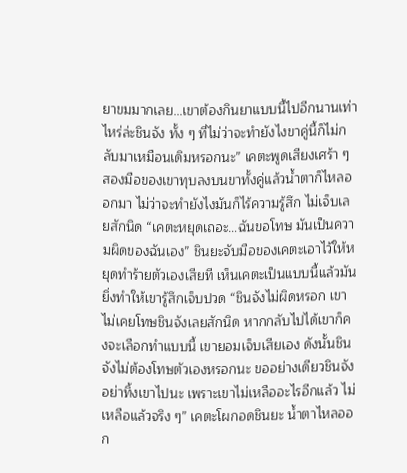ยาขมมากเลย…เขาต้องกินยาแบบนี้ไปอีกนานเท่าไหร่ล่ะชินจัง ทั้ง ๆ ที่ไม่ว่าจะทำยังไงขาคู่นี้ก็ไม่กลับมาเหมือนเดิมหรอกนะ” เคตะพูดเสียงเศร้า ๆ สองมือของเขาทุบลงบนขาทั้งคู่แล้วน้ำตาก็ไหลออกมา ไม่ว่าจะทำยังไงมันก็ไร้ความรู้สึก ไม่เจ็บเลยสักนิด “เคตะหยุดเถอะ…ฉันขอโทษ มันเป็นความผิดของฉันเอง” ชินยะจับมือของเคตะเอาไว้ให้หยุดทำร้ายตัวเองเสียที เห็นเคตะเป็นแบบนี้แล้วมันยิ่งทำให้เขารู้สึกเจ็บปวด “ชินจังไม่ผิดหรอก เขาไม่เคยโทษชินจังเลยสักนิด หากกลับไปได้เขาก็คงจะเลือกทำแบบนี้ เขายอมเจ็บเสียเอง ดังนั้นชินจังไม่ต้องโทษตัวเองหรอกนะ ขออย่างเดียวชินจังอย่าทิ้งเขาไปนะ เพราะเขาไม่เหลืออะไรอีกแล้ว ไม่เหลือแล้วจริง ๆ” เคตะโผกอดชินยะ น้ำตาไหลออก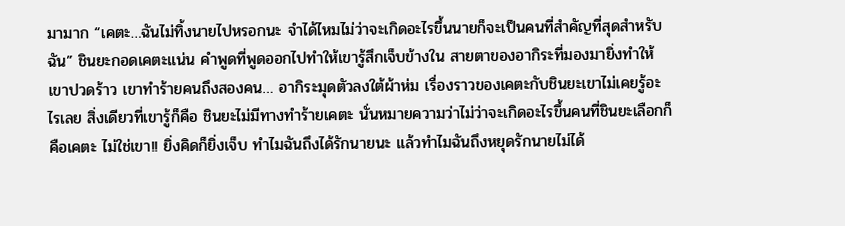มามาก “เคตะ…ฉันไม่ทิ้งนายไปหรอกนะ จำได้ไหมไม่ว่าจะเกิดอะไรขึ้นนายก็จะเป็นคนที่สำคัญที่สุดสำหรับฉัน” ชินยะกอดเคตะแน่น คำพูดที่พูดออกไปทำให้เขารู้สึกเจ็บข้างใน สายตาของอากิระที่มองมายิ่งทำให้เขาปวดร้าว เขาทำร้ายคนถึงสองคน… อากิระมุดตัวลงใต้ผ้าห่ม เรื่องราวของเคตะกับชินยะเขาไม่เคยรู้อะไรเลย สิ่งเดียวที่เขารู้ก็คือ ชินยะไม่มีทางทำร้ายเคตะ นั่นหมายความว่าไม่ว่าจะเกิดอะไรขึ้นคนที่ชินยะเลือกก็คือเคตะ ไม่ใช่เขา!! ยิ่งคิดก็ยิ่งเจ็บ ทำไมฉันถึงได้รักนายนะ แล้วทำไมฉันถึงหยุดรักนายไม่ได้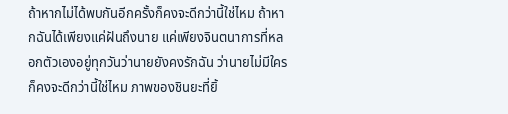ถ้าหากไม่ได้พบกันอีกครั้งก็คงจะดีกว่านี้ใช่ไหม ถ้าหากฉันได้เพียงแค่ฝันถึงนาย แค่เพียงจินตนาการที่หลอกตัวเองอยู่ทุกวันว่านายยังคงรักฉัน ว่านายไม่มีใคร ก็คงจะดีกว่านี้ใช่ไหม ภาพของชินยะที่ยิ้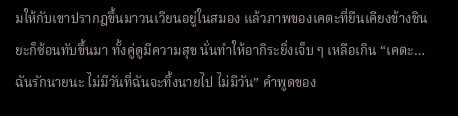มให้กับเขาปรากฎขึ้นมาวนเวียนอยู่ในสมอง แล้วภาพของเคตะที่ยืนเคียงข้างชินยะก็ซ้อนทับขึ้นมา ทั้งคู่ดูมีความสุข นั่นทำให้อากิระยิ่งเจ็บ ๆ เหลือเกิน “เคตะ…ฉันรักนายนะ ไม่มีวันที่ฉันจะทิ้งนายไป ไม่มีวัน” คำพูดของ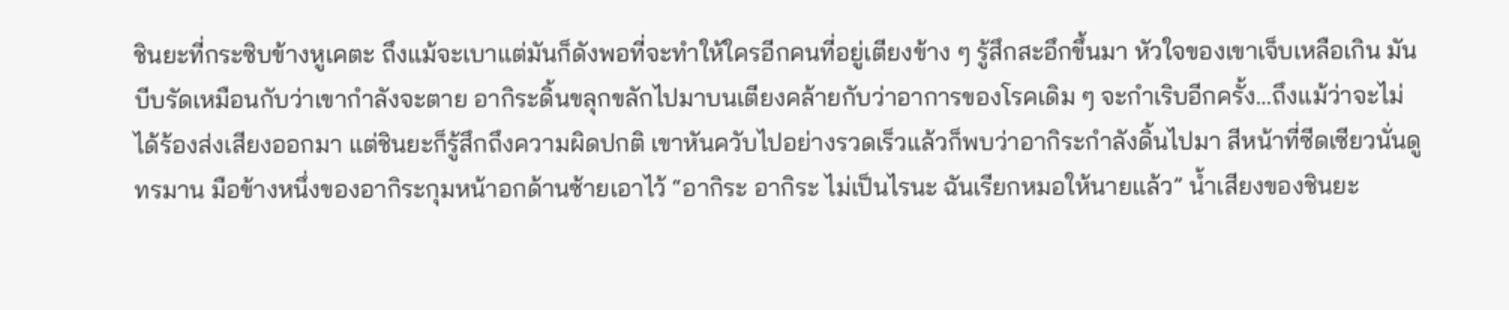ชินยะที่กระซิบข้างหูเคตะ ถึงแม้จะเบาแต่มันก็ดังพอที่จะทำให้ใครอีกคนที่อยู่เตียงข้าง ๆ รู้สึกสะอึกขึ้นมา หัวใจของเขาเจ็บเหลือเกิน มันบีบรัดเหมือนกับว่าเขากำลังจะตาย อากิระดิ้นขลุกขลักไปมาบนเตียงคล้ายกับว่าอาการของโรคเดิม ๆ จะกำเริบอีกครั้ง…ถึงแม้ว่าจะไม่ได้ร้องส่งเสียงออกมา แต่ชินยะก็รู้สึกถึงความผิดปกติ เขาหันควับไปอย่างรวดเร็วแล้วก็พบว่าอากิระกำลังดิ้นไปมา สีหน้าที่ซีดเซียวนั่นดูทรมาน มือข้างหนึ่งของอากิระกุมหน้าอกด้านซ้ายเอาไว้ “อากิระ อากิระ ไม่เป็นไรนะ ฉันเรียกหมอให้นายแล้ว” น้ำเสียงของชินยะ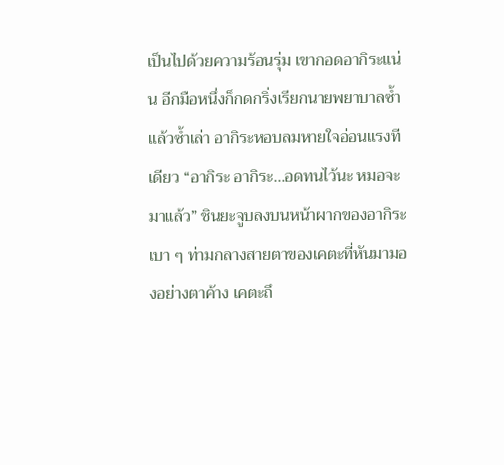เป็นไปด้วยความร้อนรุ่ม เขากอดอากิระแน่น อีกมือหนึ่งก็กดกริ่งเรียกนายพยาบาลซ้ำแล้วซ้ำเล่า อากิระหอบลมหายใจอ่อนแรงทีเดียว “อากิระ อากิระ…อดทนไว้นะ หมอจะมาแล้ว” ชินยะจูบลงบนหน้าผากของอากิระเบา ๆ ท่ามกลางสายตาของเคตะที่หันมามองอย่างตาค้าง เคตะถึ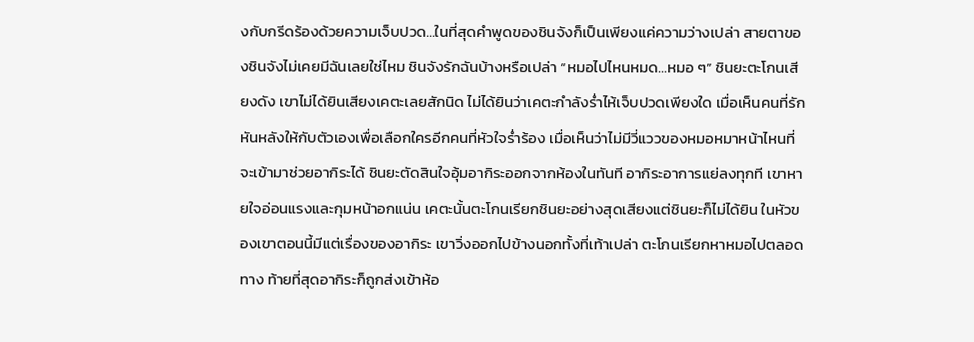งกับกรีดร้องด้วยความเจ็บปวด…ในที่สุดคำพูดของชินจังก็เป็นเพียงแค่ความว่างเปล่า สายตาของชินจังไม่เคยมีฉันเลยใช่ไหม ชินจังรักฉันบ้างหรือเปล่า “หมอไปไหนหมด…หมอ ๆ” ชินยะตะโกนเสียงดัง เขาไม่ได้ยินเสียงเคตะเลยสักนิด ไม่ได้ยินว่าเคตะกำลังร่ำไห้เจ็บปวดเพียงใด เมื่อเห็นคนที่รักหันหลังให้กับตัวเองเพื่อเลือกใครอีกคนที่หัวใจร่ำร้อง เมื่อเห็นว่าไม่มีวี่แววของหมอหมาหน้าไหนที่จะเข้ามาช่วยอากิระได้ ชินยะตัดสินใจอุ้มอากิระออกจากห้องในทันที อากิระอาการแย่ลงทุกที เขาหายใจอ่อนแรงและกุมหน้าอกแน่น เคตะนั้นตะโกนเรียกชินยะอย่างสุดเสียงแต่ชินยะก็ไม่ได้ยิน ในหัวของเขาตอนนี้มีแต่เรื่องของอากิระ เขาวิ่งออกไปข้างนอกทั้งที่เท้าเปล่า ตะโกนเรียกหาหมอไปตลอดทาง ท้ายที่สุดอากิระก็ถูกส่งเข้าห้อ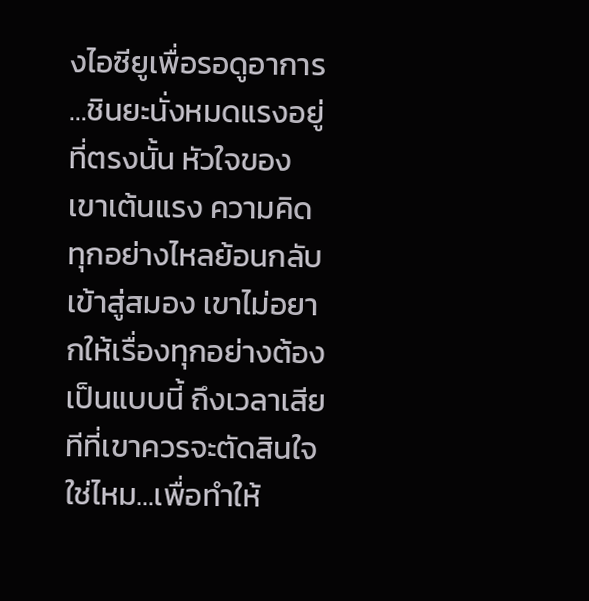งไอซียูเพื่อรอดูอาการ …ชินยะนั่งหมดแรงอยู่ที่ตรงนั้น หัวใจของเขาเต้นแรง ความคิดทุกอย่างไหลย้อนกลับเข้าสู่สมอง เขาไม่อยากให้เรื่องทุกอย่างต้องเป็นแบบนี้ ถึงเวลาเสียทีที่เขาควรจะตัดสินใจใช่ไหม…เพื่อทำให้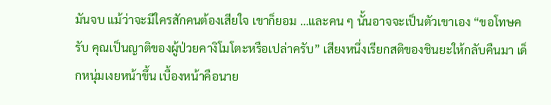มันจบ แม้ว่าจะมีใครสักคนต้องเสียใจ เขาก็ยอม …และคน ๆ นั้นอาจจะเป็นตัวเขาเอง “ขอโทษครับ คุณเป็นญาติของผู้ป่วยคางิโมโตะหรือเปล่าครับ” เสียงหนึ่งเรียกสติของชินยะให้กลับคืนมา เด็กหนุ่มเงยหน้าขึ้น เบื้องหน้าคือนาย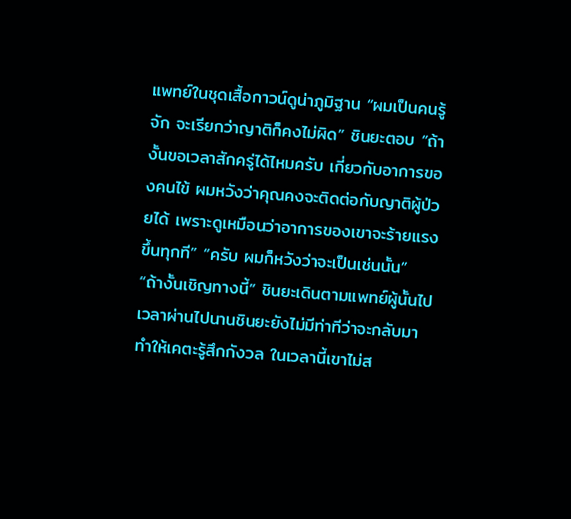แพทย์ในชุดเสื้อกาวน์ดูน่าภูมิฐาน “ผมเป็นคนรู้จัก จะเรียกว่าญาติก็คงไม่ผิด” ชินยะตอบ “ถ้างั้นขอเวลาสักครู่ได้ไหมครับ เกี่ยวกับอาการของคนไข้ ผมหวังว่าคุณคงจะติดต่อกับญาติผู้ป่วยได้ เพราะดูเหมือนว่าอาการของเขาจะร้ายแรงขึ้นทุกที” “ครับ ผมก็หวังว่าจะเป็นเช่นนั้น” “ถ้างั้นเชิญทางนี้” ชินยะเดินตามแพทย์ผู้นั้นไป เวลาผ่านไปนานชินยะยังไม่มีท่าทีว่าจะกลับมาทำให้เคตะรู้สึกกังวล ในเวลานี้เขาไม่ส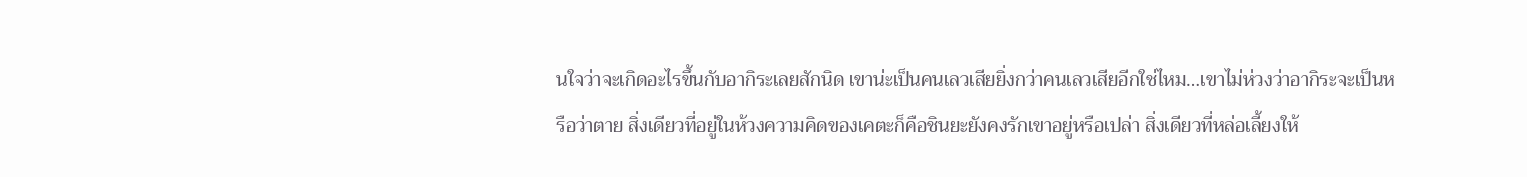นใจว่าจะเกิดอะไรขึ้นกับอากิระเลยสักนิด เขาน่ะเป็นคนเลวเสียยิ่งกว่าคนเลวเสียอีกใช่ไหม…เขาไม่ห่วงว่าอากิระจะเป็นหรือว่าตาย สิ่งเดียวที่อยู่ในห้วงความคิดของเคตะก็คือชินยะยังคงรักเขาอยู่หรือเปล่า สิ่งเดียวที่หล่อเลี้ยงให้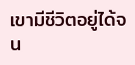เขามีชีวิตอยู่ได้จน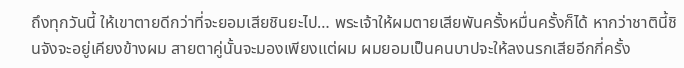ถึงทุกวันนี้ ให้เขาตายดีกว่าที่จะยอมเสียชินยะไป… พระเจ้าให้ผมตายเสียพันครั้งหมื่นครั้งก็ได้ หากว่าชาตินี้ชินจังจะอยู่เคียงข้างผม สายตาคู่นั้นจะมองเพียงแต่ผม ผมยอมเป็นคนบาปจะให้ลงนรกเสียอีกกี่ครั้ง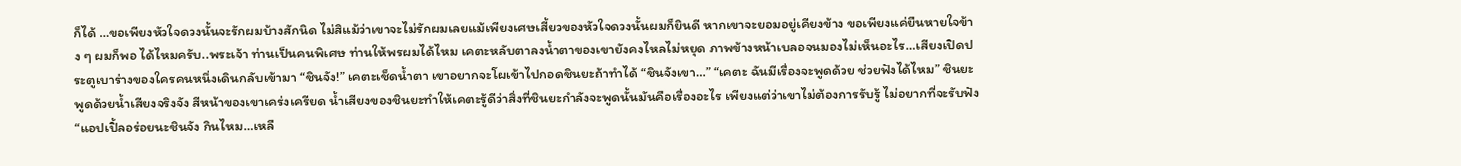ก็ได้ …ขอเพียงหัวใจดวงนั้นจะรักผมบ้างสักนิด ไม่สิแม้ว่าเขาจะไม่รักผมเลยแม้เพียงเศษเสี้ยวของหัวใจดวงนั้นผมก็ยินดี หากเขาจะยอมอยู่เคียงข้าง ขอเพียงแค่ยืนหายใจข้าง ๆ ผมก็พอ ได้ไหมครับ..พระเจ้า ท่านเป็นคนพิเศษ ท่านให้พรผมได้ไหม เคตะหลับตาลงน้ำตาของเขายังคงไหลไม่หยุด ภาพข้างหน้าเบลอจนมองไม่เห็นอะไร…เสียงเปิดประตูเบาร่างของใครคนหนึ่งเดินกลับเข้ามา “ชินจัง!” เคตะเช็ดน้ำตา เขาอยากจะโผเข้าไปกอดชินยะถ้าทำได้ “ชินจังเขา…” “เคตะ ฉันมีเรื่องจะพูดด้วย ช่วยฟังได้ไหม” ชินยะพูดด้วยน้ำเสียงจริงจัง สีหน้าของเขาเคร่งเครียด น้ำเสียงของชินยะทำให้เคตะรู้ดีว่าสิ่งที่ชินยะกำลังจะพูดนั้นมันคือเรื่องอะไร เพียงแต่ว่าเขาไม่ต้องการรับรู้ ไม่อยากที่จะรับฟัง “แอปเปิ้ลอร่อยนะชินจัง กินไหม…เหลื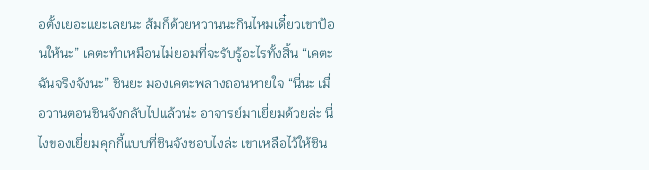อตั้งเยอะแยะเลยนะ ส้มก็ด้วยหวานนะกินไหมเดี๋ยวเขาป้อนให้นะ” เคตะทำเหมือนไม่ยอมที่จะรับรู้อะไรทั้งสิ้น “เคตะ ฉันจริงจังนะ” ชินยะ มองเคตะพลางถอนหายใจ “นี่นะ เมื่อวานตอนชินจังกลับไปแล้วน่ะ อาจารย์มาเยี่ยมด้วยล่ะ นี่ไงของเยี่ยมคุกกี้แบบที่ชินจังชอบไงล่ะ เขาเหลือไว้ให้ชิน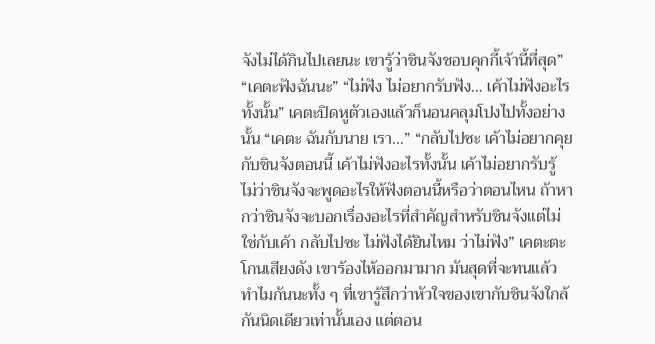จังไม่ได้กินไปเลยนะ เขารู้ว่าชินจังชอบคุกกี้เจ้านี้ที่สุด” “เคตะฟังฉันนะ” “ไม่ฟัง ไม่อยากรับฟัง… เค้าไม่ฟังอะไรทั้งนั้น” เคตะปิดหูตัวเองแล้วก็นอนคลุมโปงไปทั้งอย่างนั้น “เคตะ ฉันกับนาย เรา…” “กลับไปซะ เค้าไม่อยากคุยกับชินจังตอนนี้ เค้าไม่ฟังอะไรทั้งนั้น เค้าไม่อยากรับรู้ ไม่ว่าชินจังจะพูดอะไรให้ฟังตอนนี้หรือว่าตอนไหน ถ้าหากว่าชินจังจะบอกเรื่องอะไรที่สำคัญสำหรับชินจังแต่ไม่ใช่กับเค้า กลับไปซะ ไม่ฟังได้ยินไหม ว่าไม่ฟัง” เคตะตะโกนเสียงดัง เขาร้องไห้ออกมามาก มันสุดที่จะทนแล้ว ทำไมกันนะทั้ง ๆ ที่เขารู้สึกว่าหัวใจของเขากับชินจังใกล้กันนิดเดียวเท่านั้นเอง แต่ตอน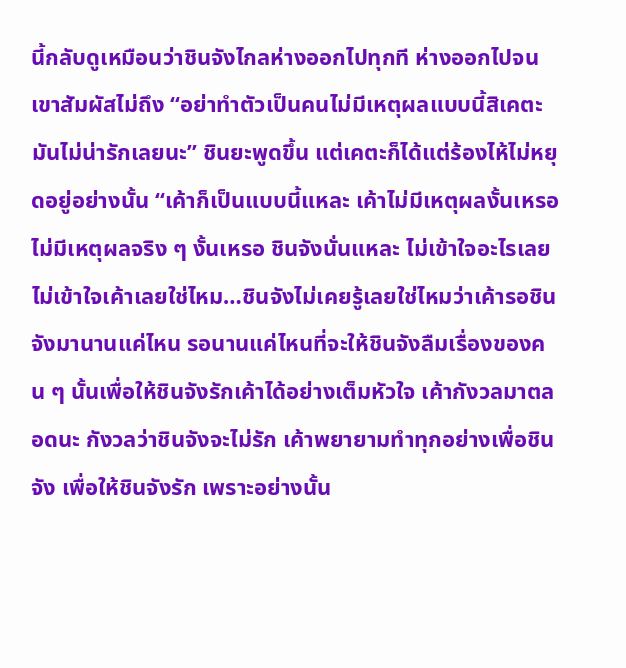นี้กลับดูเหมือนว่าชินจังไกลห่างออกไปทุกที ห่างออกไปจนเขาสัมผัสไม่ถึง “อย่าทำตัวเป็นคนไม่มีเหตุผลแบบนี้สิเคตะ มันไม่น่ารักเลยนะ” ชินยะพูดขึ้น แต่เคตะก็ได้แต่ร้องไห้ไม่หยุดอยู่อย่างนั้น “เค้าก็เป็นแบบนี้แหละ เค้าไม่มีเหตุผลงั้นเหรอ ไม่มีเหตุผลจริง ๆ งั้นเหรอ ชินจังนั่นแหละ ไม่เข้าใจอะไรเลย ไม่เข้าใจเค้าเลยใช่ไหม…ชินจังไม่เคยรู้เลยใช่ไหมว่าเค้ารอชินจังมานานแค่ไหน รอนานแค่ไหนที่จะให้ชินจังลืมเรื่องของคน ๆ นั้นเพื่อให้ชินจังรักเค้าได้อย่างเต็มหัวใจ เค้ากังวลมาตลอดนะ กังวลว่าชินจังจะไม่รัก เค้าพยายามทำทุกอย่างเพื่อชินจัง เพื่อให้ชินจังรัก เพราะอย่างนั้น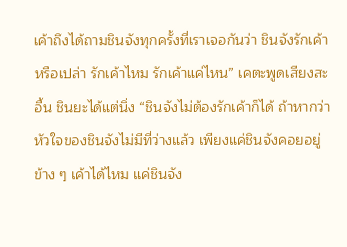เค้าถึงได้ถามชินจังทุกครั้งที่เราเจอกันว่า ชินจังรักเค้าหรือเปล่า รักเค้าไหม รักเค้าแค่ไหน” เคตะพูดเสียงสะอื้น ชินยะได้แต่นิ่ง “ชินจังไม่ต้องรักเค้าก็ได้ ถ้าหากว่าหัวใจของชินจังไม่มีที่ว่างแล้ว เพียงแค่ชินจังคอยอยู่ข้าง ๆ เค้าได้ไหม แค่ชินจัง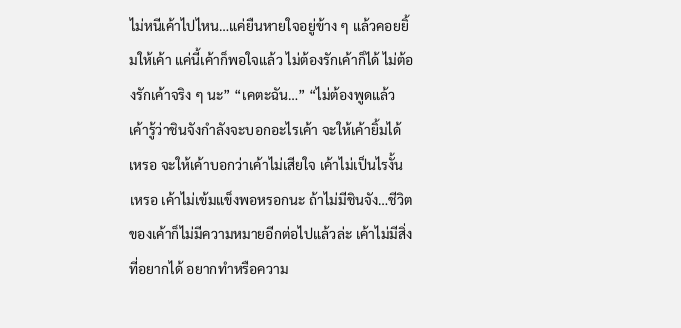ไม่หนีเค้าไปไหน…แค่ยืนหายใจอยู่ข้าง ๆ แล้วคอยยิ้มให้เค้า แค่นี้เค้าก็พอใจแล้ว ไม่ต้องรักเค้าก็ได้ ไม่ต้องรักเค้าจริง ๆ นะ” “เคตะฉัน…” “ไม่ต้องพูดแล้ว เค้ารู้ว่าชินจังกำลังจะบอกอะไรเค้า จะให้เค้ายิ้มได้เหรอ จะให้เค้าบอกว่าเค้าไม่เสียใจ เค้าไม่เป็นไรงั้นเหรอ เค้าไม่เข้มแข็งพอหรอกนะ ถ้าไม่มีชินจัง…ชีวิตของเค้าก็ไม่มีความหมายอีกต่อไปแล้วล่ะ เค้าไม่มีสิ่งที่อยากได้ อยากทำหรือความ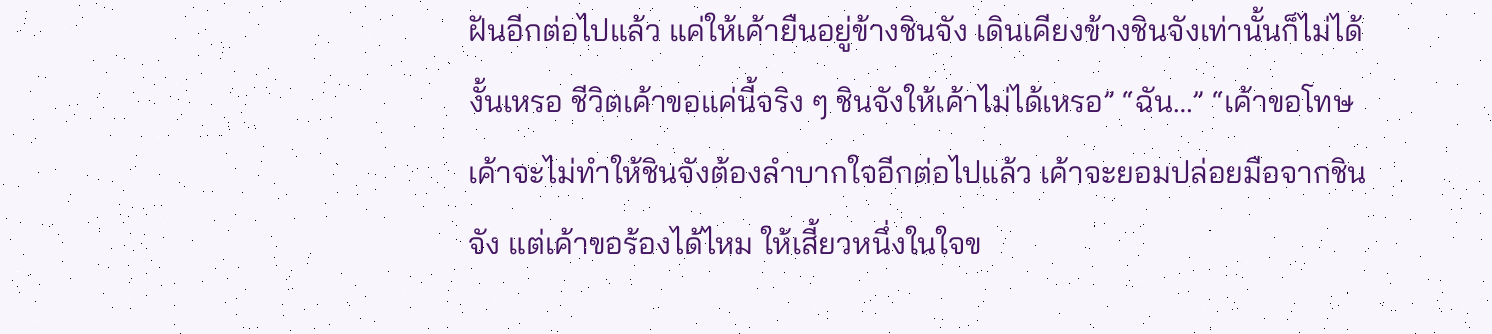ฝันอีกต่อไปแล้ว แค่ให้เค้ายืนอยู่ข้างชินจัง เดินเคียงข้างชินจังเท่านั้นก็ไม่ได้งั้นเหรอ ชีวิตเค้าขอแค่นี้จริง ๆ ชินจังให้เค้าไม่ได้เหรอ” “ฉัน…” “เค้าขอโทษ เค้าจะไม่ทำให้ชินจังต้องลำบากใจอีกต่อไปแล้ว เค้าจะยอมปล่อยมือจากชินจัง แต่เค้าขอร้องได้ไหม ให้เสี้ยวหนึ่งในใจข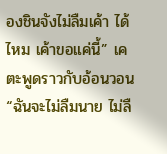องชินจังไม่ลืมเค้า ได้ไหม เค้าขอแค่นี้” เคตะพูดราวกับอ้อนวอน “ฉันจะไม่ลืมนาย ไม่ลื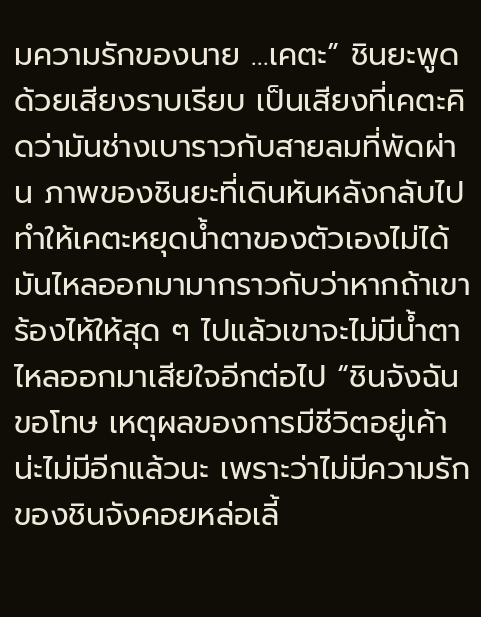มความรักของนาย …เคตะ” ชินยะพูดด้วยเสียงราบเรียบ เป็นเสียงที่เคตะคิดว่ามันช่างเบาราวกับสายลมที่พัดผ่าน ภาพของชินยะที่เดินหันหลังกลับไปทำให้เคตะหยุดน้ำตาของตัวเองไม่ได้ มันไหลออกมามากราวกับว่าหากถ้าเขาร้องไห้ให้สุด ๆ ไปแล้วเขาจะไม่มีน้ำตาไหลออกมาเสียใจอีกต่อไป “ชินจังฉันขอโทษ เหตุผลของการมีชีวิตอยู่เค้าน่ะไม่มีอีกแล้วนะ เพราะว่าไม่มีความรักของชินจังคอยหล่อเลี้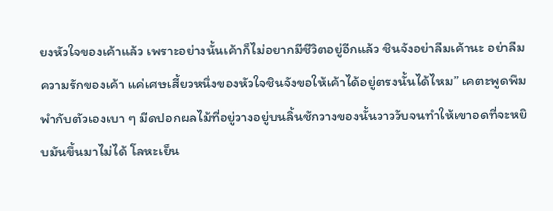ยงหัวใจของเค้าแล้ว เพราะอย่างนั้นเค้าก็ไม่อยากมีชีวิตอยู่อีกแล้ว ชินจังอย่าลืมเค้านะ อย่าลืมความรักของเค้า แค่เศษเสี้ยวหนึ่งของหัวใจชินจังขอให้เค้าได้อยู่ตรงนั้นได้ไหม” เคตะพูดพึมพำกับตัวเองเบา ๆ มีดปอกผลไม้ที่อยู่วางอยู่บนลิ้นชักวางของนั้นวาววับจนทำให้เขาอดที่จะหยิบมันขึ้นมาไม่ได้ โลหะเย็น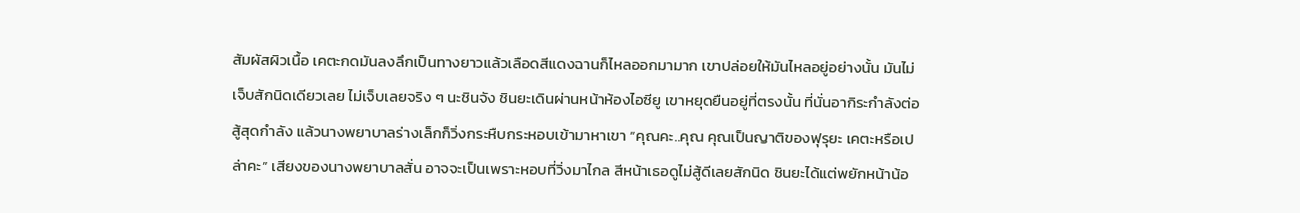สัมผัสผิวเนื้อ เคตะกดมันลงลึกเป็นทางยาวแล้วเลือดสีแดงฉานก็ไหลออกมามาก เขาปล่อยให้มันไหลอยู่อย่างนั้น มันไม่เจ็บสักนิดเดียวเลย ไม่เจ็บเลยจริง ๆ นะชินจัง ชินยะเดินผ่านหน้าห้องไอซียู เขาหยุดยืนอยู่ที่ตรงนั้น ที่นั่นอากิระกำลังต่อสู้สุดกำลัง แล้วนางพยาบาลร่างเล็กก็วิ่งกระหืบกระหอบเข้ามาหาเขา “คุณคะ..คุณ คุณเป็นญาติของฟุรุยะ เคตะหรือเปล่าคะ” เสียงของนางพยาบาลสั่น อาจจะเป็นเพราะหอบที่วิ่งมาไกล สีหน้าเธอดูไม่สู้ดีเลยสักนิด ชินยะได้แต่พยักหน้าน้อ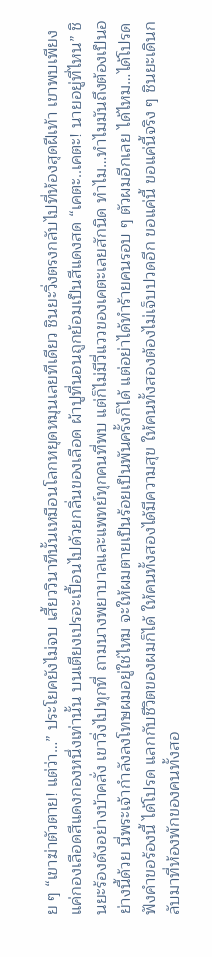ย ๆ “เขาฆ่าตัวตาย! แต่ว่า…” ประโยคยังไม่จบ เสี้ยววินาทีนั้นเหมือนโลกหยุดหมุนเลยทีเดียว ชินยะวิ่งตรงกลับไปที่ห้องสุดฝีเท้า เขาพบเพียงแค่กองเลือดสีแดงกองหนึ่งเท่านั้น บนเตียงเปรอะเปื้อนไปด้วยกลิ่นของเลือด ผ้าปูที่นอนถูกย้อมเป็นสีแดงสด “เคตะ..เคตะ! นายอยู่ที่ไหน” ชินยะร้องดังอย่างบ้าคลั่ง เขาวิ่งไปทุกที่ ถามนางพยาบาลและแพทย์ทุกคนที่พบ แต่ก็ไม่มีวี่แววของเคตะเลยสักนิด ทำไม…ทำไมมันถึงต้องเป็นอย่างนี้ด้วย นี่พระเจ้ากำลังลงโทษผมอยู่ใช่ไหม จะให้ผมตายเป็นร้อยเป็นพันครั้งก็ได้ แต่อย่าได้ทำร้ายคนรอบ ๆ ตัวผมอีกเลย ได้ไหม…ได้โปรดฟังคำขอร้องนี้ ได้โปรด แลกกับชีวิตของผมก็ได้ ให้คนทั้งสองได้มีความสุข ให้คนทั้งสองต้องไม่เจ็บปวดอีก ขอแค่นี้ ขอแค่นี้จริง ๆ ชินยะเดินกลับมาที่ห้องพักของคนทั้งสอ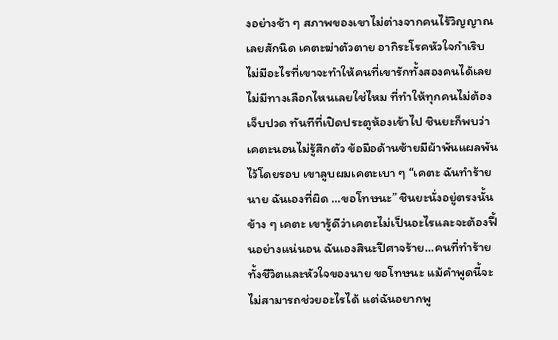งอย่างช้า ๆ สภาพของเขาไม่ต่างจากคนไร้วิญญาณเลยสักนิด เคตะฆ่าตัวตาย อากิระโรคหัวใจกำเริบ ไม่มีอะไรที่เขาจะทำให้คนที่เขารักทั้งสองคนได้เลย ไม่มีทางเลือกไหนเลยใช่ไหม ที่ทำให้ทุกคนไม่ต้องเจ็บปวด ทันทีที่เปิดประตูห้องเข้าไป ชินยะก็พบว่าเคตะนอนไม่รู้สึกตัว ข้อมือด้านซ้ายมีผ้าพันแผลพันไว้โดยรอบ เขาลูบผมเคตะเบา ๆ “เคตะ ฉันทำร้ายนาย ฉันเองที่ผิด …ขอโทษนะ” ชินยะนั่งอยู่ตรงนั้น ข้าง ๆ เคตะ เขารู้ดีว่าเคตะไม่เป็นอะไรและจะต้องฟื้นอย่างแน่นอน ฉันเองสินะปีศาจร้าย…คนที่ทำร้ายทั้งชีวิตและหัวใจของนาย ขอโทษนะ แม้คำพูดนี้จะไม่สามารถช่วยอะไรได้ แต่ฉันอยากพู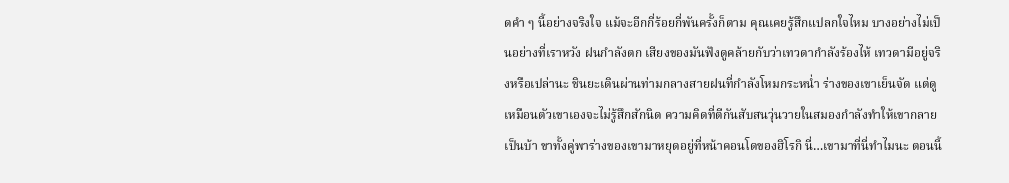ดคำ ๆ นี้อย่างจริงใจ แม้จะอีกกี่ร้อยกี่พันครั้งก็ตาม คุณเคยรู้สึกแปลกใจไหม บางอย่างไม่เป็นอย่างที่เราหวัง ฝนกำลังตก เสียงของมันฟังดูคล้ายกับว่าเทวดากำลังร้องไห้ เทวดามีอยู่จริงหรือเปล่านะ ชินยะเดินผ่านท่ามกลางสายฝนที่กำลังโหมกระหน่ำ ร่างของเขาเย็นจัด แต่ดูเหมือนตัวเขาเองจะไม่รู้สึกสักนิด ความคิดที่ตีกันสับสนวุ่นวายในสมองกำลังทำให้เขากลายเป็นบ้า ขาทั้งคู่พาร่างของเขามาหยุดอยู่ที่หน้าคอนโดของฮิโรกิ นี่…เขามาที่นี่ทำไมนะ ตอนนี้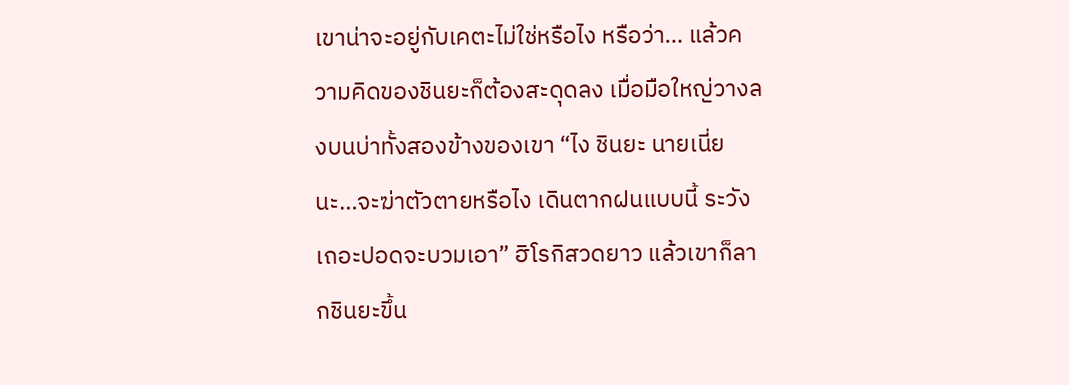เขาน่าจะอยู่กับเคตะไม่ใช่หรือไง หรือว่า… แล้วความคิดของชินยะก็ต้องสะดุดลง เมื่อมือใหญ่วางลงบนบ่าทั้งสองข้างของเขา “ไง ชินยะ นายเนี่ยนะ…จะฆ่าตัวตายหรือไง เดินตากฝนแบบนี้ ระวังเถอะปอดจะบวมเอา” ฮิโรกิสวดยาว แล้วเขาก็ลากชินยะขึ้น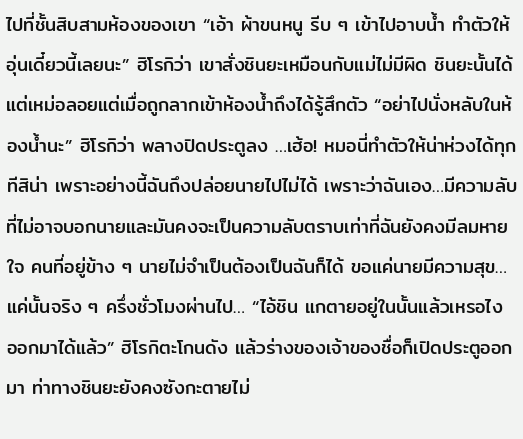ไปที่ชั้นสิบสามห้องของเขา “เอ้า ผ้าขนหนู รีบ ๆ เข้าไปอาบน้ำ ทำตัวให้อุ่นเดี๋ยวนี้เลยนะ” ฮิโรกิว่า เขาสั่งชินยะเหมือนกับแม่ไม่มีผิด ชินยะนั้นได้แต่เหม่อลอยแต่เมื่อถูกลากเข้าห้องน้ำถึงได้รู้สึกตัว “อย่าไปนั่งหลับในห้องน้ำนะ” ฮิโรกิว่า พลางปิดประตูลง …เฮ้อ! หมอนี่ทำตัวให้น่าห่วงได้ทุกทีสิน่า เพราะอย่างนี้ฉันถึงปล่อยนายไปไม่ได้ เพราะว่าฉันเอง…มีความลับที่ไม่อาจบอกนายและมันคงจะเป็นความลับตราบเท่าที่ฉันยังคงมีลมหายใจ คนที่อยู่ข้าง ๆ นายไม่จำเป็นต้องเป็นฉันก็ได้ ขอแค่นายมีความสุข…แค่นั้นจริง ๆ ครึ่งชั่วโมงผ่านไป… “ไอ้ชิน แกตายอยู่ในนั้นแล้วเหรอไง ออกมาได้แล้ว” ฮิโรกิตะโกนดัง แล้วร่างของเจ้าของชื่อก็เปิดประตูออกมา ท่าทางชินยะยังคงซังกะตายไม่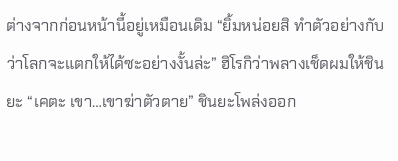ต่างจากก่อนหน้านี้อยู่เหมือนเดิม “ยิ้มหน่อยสิ ทำตัวอย่างกับว่าโลกจะแตกให้ได้ซะอย่างงั้นล่ะ” ฮิโรกิว่าพลางเช็ดผมให้ชินยะ “เคตะ เขา…เขาฆ่าตัวตาย” ชินยะโพล่งออก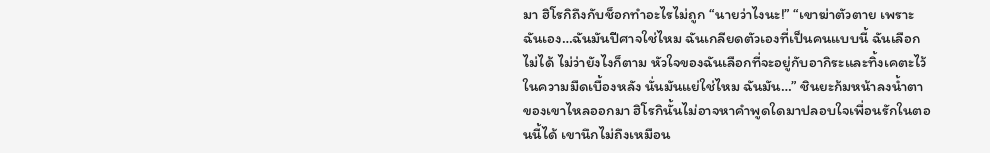มา ฮิโรกิถึงกับช็อกทำอะไรไม่ถูก “นายว่าไงนะ!” “เขาฆ่าตัวตาย เพราะฉันเอง…ฉันมันปีศาจใช่ไหม ฉันเกลียดตัวเองที่เป็นคนแบบนี้ ฉันเลือกไม่ได้ ไม่ว่ายังไงก็ตาม หัวใจของฉันเลือกที่จะอยู่กับอากิระและทิ้งเคตะไว้ในความมืดเบื้องหลัง นั่นมันแย่ใช่ไหม ฉันมัน…” ชินยะก้มหน้าลงน้ำตาของเขาไหลออกมา ฮิโรกินั้นไม่อาจหาคำพูดใดมาปลอบใจเพื่อนรักในตอนนี้ได้ เขานึกไม่ถึงเหมือน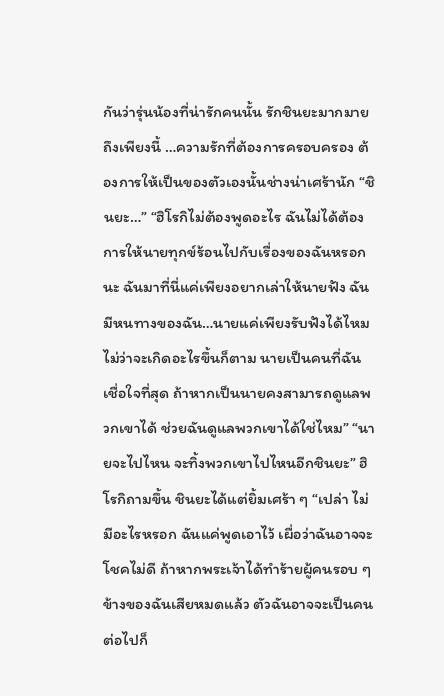กันว่ารุ่นน้องที่น่ารักคนนั้น รักชินยะมากมายถึงเพียงนี้ …ความรักที่ต้องการครอบครอง ต้องการให้เป็นของตัวเองนั้นช่างน่าเศร้านัก “ชินยะ…” “ฮิโรกิไม่ต้องพูดอะไร ฉันไม่ได้ต้องการให้นายทุกข์ร้อนไปกับเรื่องของฉันหรอกนะ ฉันมาที่นี่แค่เพียงอยากเล่าให้นายฟัง ฉันมีหนทางของฉัน…นายแค่เพียงรับฟังได้ไหม ไม่ว่าจะเกิดอะไรขึ้นก็ตาม นายเป็นคนที่ฉันเชื่อใจที่สุด ถ้าหากเป็นนายคงสามารถดูแลพวกเขาได้ ช่วยฉันดูแลพวกเขาได้ใช่ไหม” “นายจะไปไหน จะทิ้งพวกเขาไปไหนอีกชินยะ” ฮิโรกิถามขึ้น ชินยะได้แต่ยิ้มเศร้า ๆ “เปล่า ไม่มีอะไรหรอก ฉันแค่พูดเอาไว้ เผื่อว่าฉันอาจจะโชคไม่ดี ถ้าหากพระเจ้าได้ทำร้ายผู้คนรอบ ๆ ข้างของฉันเสียหมดแล้ว ตัวฉันอาจจะเป็นคนต่อไปก็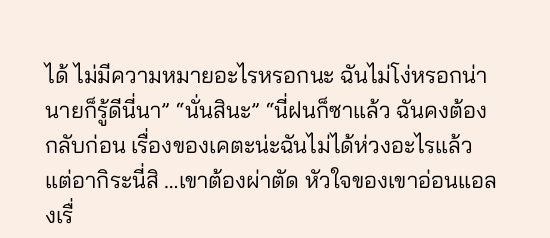ได้ ไม่มีความหมายอะไรหรอกนะ ฉันไม่โง่หรอกน่า นายก็รู้ดีนี่นา” “นั่นสินะ” “นี่ฝนก็ซาแล้ว ฉันคงต้องกลับก่อน เรื่องของเคตะน่ะฉันไม่ได้ห่วงอะไรแล้ว แต่อากิระนี่สิ …เขาต้องผ่าตัด หัวใจของเขาอ่อนแอลงเรื่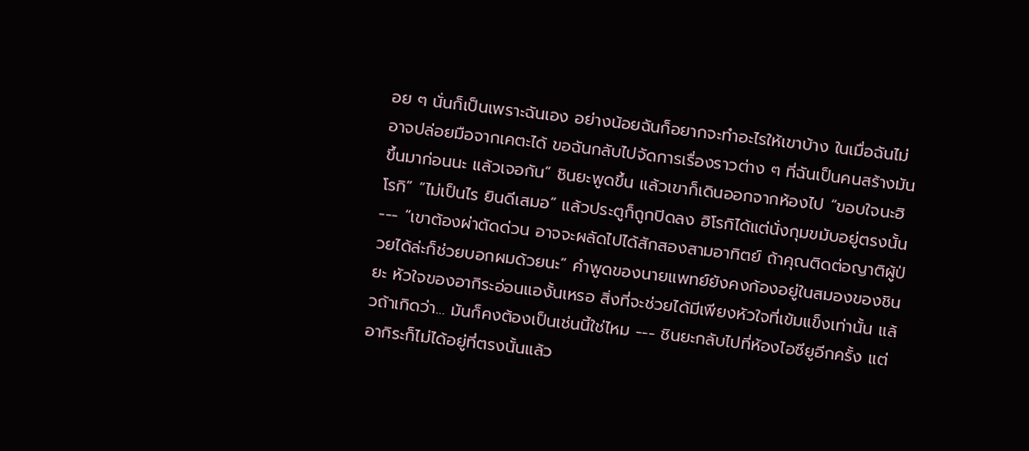อย ๆ นั่นก็เป็นเพราะฉันเอง อย่างน้อยฉันก็อยากจะทำอะไรให้เขาบ้าง ในเมื่อฉันไม่อาจปล่อยมือจากเคตะได้ ขอฉันกลับไปจัดการเรื่องราวต่าง ๆ ที่ฉันเป็นคนสร้างมันขึ้นมาก่อนนะ แล้วเจอกัน” ชินยะพูดขึ้น แล้วเขาก็เดินออกจากห้องไป “ขอบใจนะฮิโรกิ” “ไม่เป็นไร ยินดีเสมอ” แล้วประตูก็ถูกปิดลง ฮิโรกิได้แต่นั่งกุมขมับอยู่ตรงนั้น --- “เขาต้องผ่าตัดด่วน อาจจะผลัดไปได้สักสองสามอาทิตย์ ถ้าคุณติดต่อญาติผู้ป่วยได้ล่ะก็ช่วยบอกผมด้วยนะ” คำพูดของนายแพทย์ยังคงก้องอยู่ในสมองของชินยะ หัวใจของอากิระอ่อนแองั้นเหรอ สิ่งที่จะช่วยได้มีเพียงหัวใจที่เข้มแข็งเท่านั้น แล้วถ้าเกิดว่า… มันก็คงต้องเป็นเช่นนี้ใช่ไหม --- ชินยะกลับไปที่ห้องไอซียูอีกครั้ง แต่อากิระก็ไม่ได้อยู่ที่ตรงนั้นแล้ว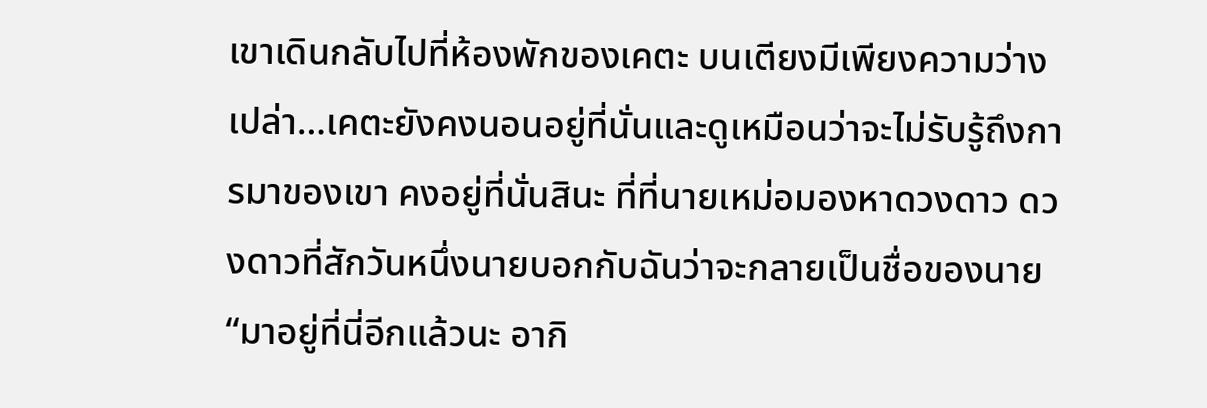เขาเดินกลับไปที่ห้องพักของเคตะ บนเตียงมีเพียงความว่างเปล่า…เคตะยังคงนอนอยู่ที่นั่นและดูเหมือนว่าจะไม่รับรู้ถึงการมาของเขา คงอยู่ที่นั่นสินะ ที่ที่นายเหม่อมองหาดวงดาว ดวงดาวที่สักวันหนึ่งนายบอกกับฉันว่าจะกลายเป็นชื่อของนาย “มาอยู่ที่นี่อีกแล้วนะ อากิ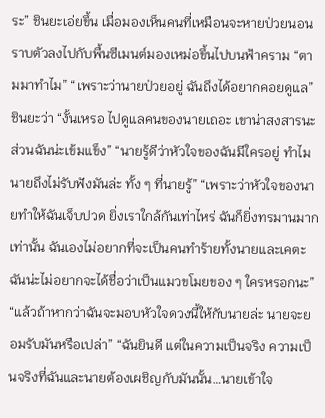ระ” ชินยะเอ่ยขึ้น เมื่อมองเห็นคนที่เหมือนจะหายป่วยนอนราบตัวลงไปกับพื้นซีเมนต์มองเหม่อขึ้นไปบนฟ้าคราม “ตามมาทำไม” “เพราะว่านายป่วยอยู่ ฉันถึงได้อยากคอยดูแล” ชินยะว่า “งั้นเหรอ ไปดูแลคนของนายเถอะ เขาน่าสงสารนะ ส่วนฉันน่ะเข้มแข็ง” “นายรู้ดีว่าหัวใจของฉันมีใครอยู่ ทำไมนายถึงไม่รับฟังมันล่ะ ทั้ง ๆ ที่นายรู้” “เพราะว่าหัวใจของนายทำให้ฉันเจ็บปวด ยิ่งเราใกล้กันเท่าไหร่ ฉันก็ยิ่งทรมานมากเท่านั้น ฉันเองไม่อยากที่จะเป็นคนทำร้ายทั้งนายและเคตะ ฉันน่ะไม่อยากจะได้ชื่อว่าเป็นแมวขโมยของ ๆ ใครหรอกนะ” “แล้วถ้าหากว่าฉันจะมอบหัวใจดวงนี้ให้กับนายล่ะ นายจะยอมรับมันหรือเปล่า” “ฉันยินดี แต่ในความเป็นจริง ความเป็นจริงที่ฉันและนายต้องเผชิญกับมันนั้น…นายเข้าใจ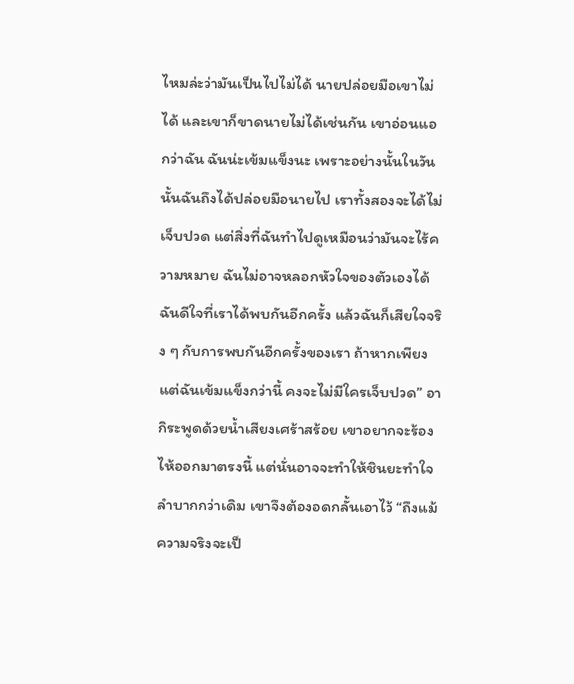ไหมล่ะว่ามันเป็นไปไม่ได้ นายปล่อยมือเขาไม่ได้ และเขาก็ขาดนายไม่ได้เช่นกัน เขาอ่อนแอกว่าฉัน ฉันน่ะเข้มแข็งนะ เพราะอย่างนั้นในวันนั้นฉันถึงได้ปล่อยมือนายไป เราทั้งสองจะได้ไม่เจ็บปวด แต่สิ่งที่ฉันทำไปดูเหมือนว่ามันจะไร้ความหมาย ฉันไม่อาจหลอกหัวใจของตัวเองได้ ฉันดีใจที่เราได้พบกันอีกครั้ง แล้วฉันก็เสียใจจริง ๆ กับการพบกันอีกครั้งของเรา ถ้าหากเพียงแต่ฉันเข้มแข็งกว่านี้ คงจะไม่มีใครเจ็บปวด” อากิระพูดด้วยน้ำเสียงเศร้าสร้อย เขาอยากจะร้องไห้ออกมาตรงนี้ แต่นั่นอาจจะทำให้ชินยะทำใจลำบากกว่าเดิม เขาจึงต้องอดกลั้นเอาไว้ “ถึงแม้ความจริงจะเป็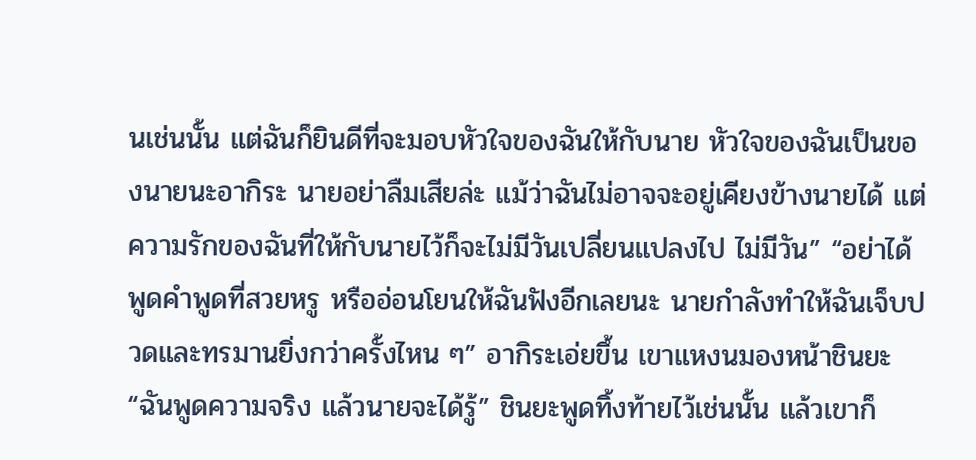นเช่นนั้น แต่ฉันก็ยินดีที่จะมอบหัวใจของฉันให้กับนาย หัวใจของฉันเป็นของนายนะอากิระ นายอย่าลืมเสียล่ะ แม้ว่าฉันไม่อาจจะอยู่เคียงข้างนายได้ แต่ความรักของฉันที่ให้กับนายไว้ก็จะไม่มีวันเปลี่ยนแปลงไป ไม่มีวัน” “อย่าได้พูดคำพูดที่สวยหรู หรืออ่อนโยนให้ฉันฟังอีกเลยนะ นายกำลังทำให้ฉันเจ็บปวดและทรมานยิ่งกว่าครั้งไหน ๆ” อากิระเอ่ยขึ้น เขาแหงนมองหน้าชินยะ “ฉันพูดความจริง แล้วนายจะได้รู้” ชินยะพูดทิ้งท้ายไว้เช่นนั้น แล้วเขาก็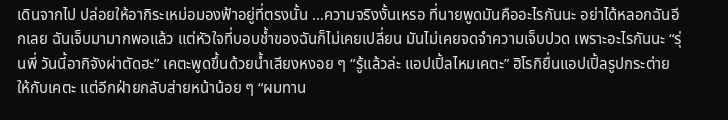เดินจากไป ปล่อยให้อากิระเหม่อมองฟ้าอยู่ที่ตรงนั้น …ความจริงงั้นเหรอ ที่นายพูดมันคืออะไรกันนะ อย่าได้หลอกฉันอีกเลย ฉันเจ็บมามากพอแล้ว แต่หัวใจที่บอบช้ำของฉันก็ไม่เคยเปลี่ยน มันไม่เคยจดจำความเจ็บปวด เพราะอะไรกันนะ “รุ่นพี่ วันนี้อากิจังผ่าตัดฮะ” เคตะพูดขึ้นด้วยน้ำเสียงหงอย ๆ “รู้แล้วล่ะ แอปเปิ้ลไหมเคตะ” ฮิโรกิยื่นแอปเปิ้ลรูปกระต่ายให้กับเคตะ แต่อีกฝ่ายกลับส่ายหน้าน้อย ๆ “ผมทาน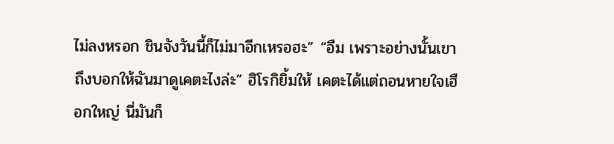ไม่ลงหรอก ชินจังวันนี้ก็ไม่มาอีกเหรอฮะ” “อืม เพราะอย่างนั้นเขาถึงบอกให้ฉันมาดูเคตะไงล่ะ” ฮิโรกิยิ้มให้ เคตะได้แต่ถอนหายใจเฮือกใหญ่ นี่มันก็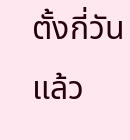ตั้งกี่วันแล้ว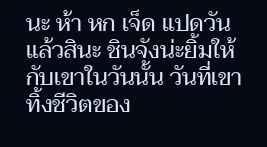นะ ห้า หก เจ็ด แปดวันแล้วสินะ ชินจังน่ะยิ้มให้กับเขาในวันนั้น วันที่เขาทิ้งชีวิตของ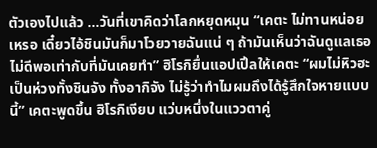ตัวเองไปแล้ว …วันที่เขาคิดว่าโลกหยุดหมุน “เคตะ ไม่ทานหน่อยเหรอ เดี๋ยวไอ้ชินมันก็มาโวยวายฉันแน่ ๆ ถ้ามันเห็นว่าฉันดูแลเธอไม่ดีพอเท่ากับที่มันเคยทำ” ฮิโรกิยื่นแอปเปิ้ลให้เคตะ “ผมไม่หิวฮะ เป็นห่วงทั้งชินจัง ทั้งอากิจัง ไม่รู้ว่าทำไมผมถึงได้รู้สึกใจหายแบบนี้” เคตะพูดขึ้น ฮิโรกิเงียบ แว่บหนึ่งในแววตาคู่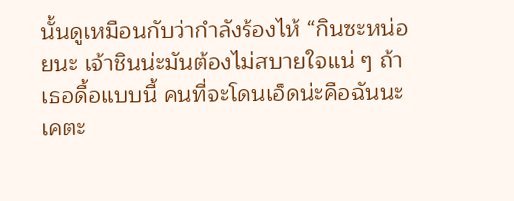นั้นดูเหมือนกับว่ากำลังร้องไห้ “กินซะหน่อยนะ เจ้าชินน่ะมันต้องไม่สบายใจแน่ ๆ ถ้าเธอดื้อแบบนี้ คนที่จะโดนเอ็ดน่ะคือฉันนะเคตะ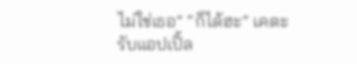ไม่ใช่เธอ” “ก็ได้ฮะ” เคตะรับแอปเปิ้ล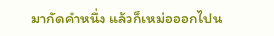มากัดคำหนึ่ง แล้วก็เหม่อออกไปน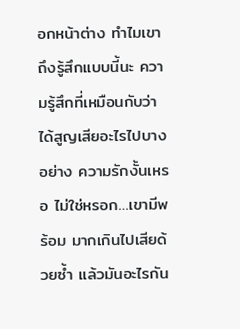อกหน้าต่าง ทำไมเขาถึงรู้สึกแบบนี้นะ ความรู้สึกที่เหมือนกับว่าได้สูญเสียอะไรไปบางอย่าง ความรักงั้นเหรอ ไม่ใช่หรอก…เขามีพร้อม มากเกินไปเสียด้วยซ้ำ แล้วมันอะไรกัน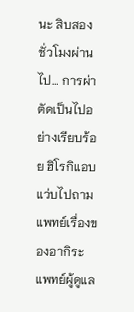นะ สิบสองชั่วโมงผ่านไป… การผ่าตัดเป็นไปอย่างเรียบร้อย ฮิโรกิแอบแว่บไปถามแพทย์เรื่องของอากิระ แพทย์ผู้ดูแล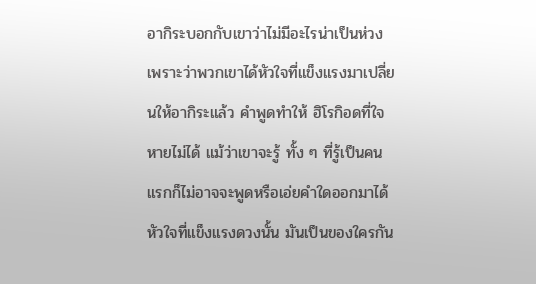อากิระบอกกับเขาว่าไม่มีอะไรน่าเป็นห่วง เพราะว่าพวกเขาได้หัวใจที่แข็งแรงมาเปลี่ยนให้อากิระแล้ว คำพูดทำให้ ฮิโรกิอดที่ใจหายไม่ได้ แม้ว่าเขาจะรู้ ทั้ง ๆ ที่รู้เป็นคนแรกก็ไม่อาจจะพูดหรือเอ่ยคำใดออกมาได้ หัวใจที่แข็งแรงดวงนั้น มันเป็นของใครกัน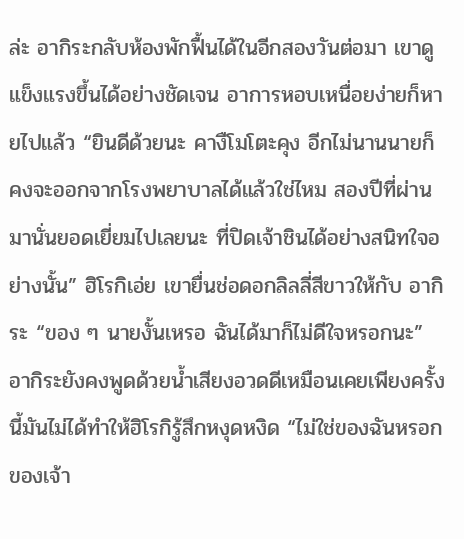ล่ะ อากิระกลับห้องพักฟื้นได้ในอีกสองวันต่อมา เขาดูแข็งแรงขึ้นได้อย่างชัดเจน อาการหอบเหนื่อยง่ายก็หายไปแล้ว “ยินดีด้วยนะ คางืโมโตะคุง อีกไม่นานนายก็คงจะออกจากโรงพยาบาลได้แล้วใช่ไหม สองปีที่ผ่านมานั่นยอดเยี่ยมไปเลยนะ ที่ปิดเจ้าชินได้อย่างสนิทใจอย่างนั้น” ฮิโรกิเอ่ย เขายื่นช่อดอกลิลลี่สีขาวให้กับ อากิระ “ของ ๆ นายงั้นเหรอ ฉันได้มาก็ไม่ดีใจหรอกนะ” อากิระยังคงพูดด้วยน้ำเสียงอวดดีเหมือนเคยเพียงครั้งนี้มันไม่ได้ทำให้ฮิโรกิรู้สึกหงุดหงิด “ไม่ใช่ของฉันหรอก ของเจ้า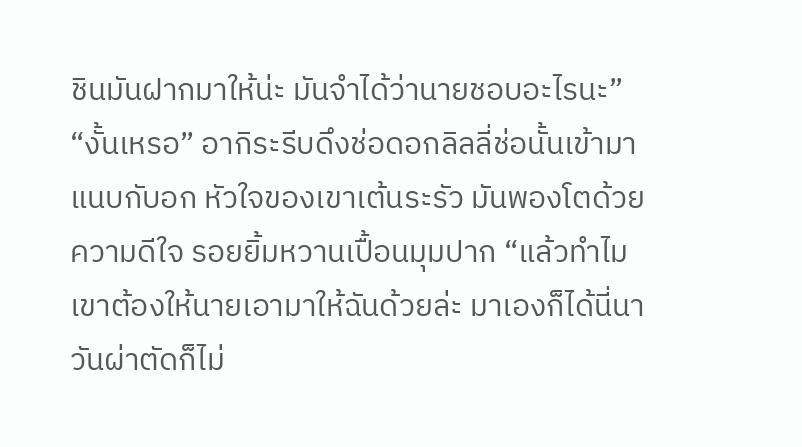ชินมันฝากมาให้น่ะ มันจำได้ว่านายชอบอะไรนะ” “งั้นเหรอ” อากิระรีบดึงช่อดอกลิลลี่ช่อนั้นเข้ามาแนบกับอก หัวใจของเขาเต้นระรัว มันพองโตด้วยความดีใจ รอยยิ้มหวานเปื้อนมุมปาก “แล้วทำไมเขาต้องให้นายเอามาให้ฉันด้วยล่ะ มาเองก็ได้นี่นา วันผ่าตัดก็ไม่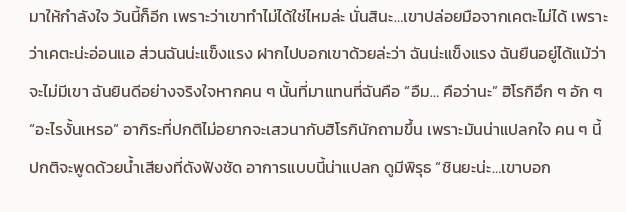มาให้กำลังใจ วันนี้ก็อีก เพราะว่าเขาทำไม่ได้ใช่ไหมล่ะ นั่นสินะ…เขาปล่อยมือจากเคตะไม่ได้ เพราะว่าเคตะน่ะอ่อนแอ ส่วนฉันน่ะแข็งแรง ฝากไปบอกเขาด้วยล่ะว่า ฉันน่ะแข็งแรง ฉันยืนอยู่ได้แม้ว่าจะไม่มีเขา ฉันยินดีอย่างจริงใจหากคน ๆ นั้นที่มาแทนที่ฉันคือ “อืม… คือว่านะ” ฮิโรกิอึก ๆ อัก ๆ “อะไรงั้นเหรอ” อากิระที่ปกติไม่อยากจะเสวนากับฮิโรกินักถามขึ้น เพราะมันน่าแปลกใจ คน ๆ นี้ปกติจะพูดด้วยน้ำเสียงที่ดังฟังชัด อาการแบบนี้น่าแปลก ดูมีพิรุธ “ชินยะน่ะ…เขาบอก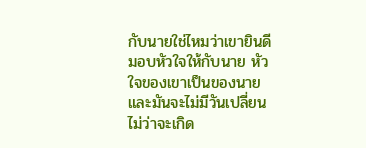กับนายใช่ไหมว่าเขายินดีมอบหัวใจให้กับนาย หัวใจของเขาเป็นของนาย และมันจะไม่มีวันเปลี่ยน ไม่ว่าจะเกิด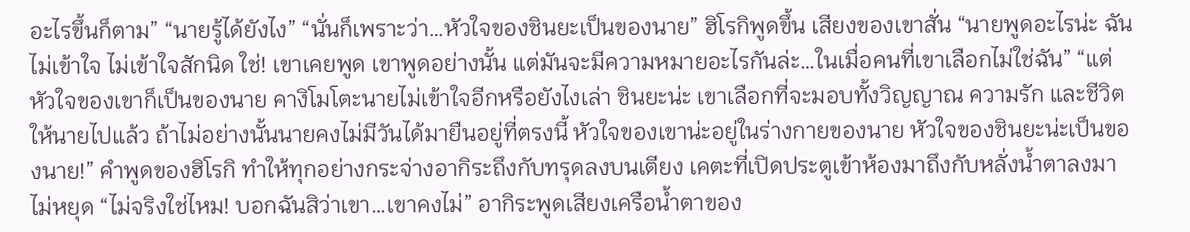อะไรขึ้นก็ตาม” “นายรู้ได้ยังไง” “นั่นก็เพราะว่า…หัวใจของชินยะเป็นของนาย” ฮิโรกิพูดขึ้น เสียงของเขาสั่น “นายพูดอะไรน่ะ ฉันไม่เข้าใจ ไม่เข้าใจสักนิด ใช่! เขาเคยพูด เขาพูดอย่างนั้น แต่มันจะมีความหมายอะไรกันล่ะ…ในเมื่อคนที่เขาเลือกไม่ใช่ฉัน” “แต่หัวใจของเขาก็เป็นของนาย คางิโมโตะนายไม่เข้าใจอีกหรือยังไงเล่า ชินยะน่ะ เขาเลือกที่จะมอบทั้งวิญญาณ ความรัก และชีวิตให้นายไปแล้ว ถ้าไม่อย่างนั้นนายคงไม่มีวันได้มายืนอยู่ที่ตรงนี้ หัวใจของเขาน่ะอยู่ในร่างกายของนาย หัวใจของชินยะน่ะเป็นของนาย!” คำพูดของฮิโรกิ ทำให้ทุกอย่างกระจ่างอากิระถึงกับทรุดลงบนเตียง เคตะที่เปิดประตูเข้าห้องมาถึงกับหลั่งน้ำตาลงมาไม่หยุด “ไม่จริงใช่ไหม! บอกฉันสิว่าเขา…เขาคงไม่” อากิระพูดเสียงเครือน้ำตาของ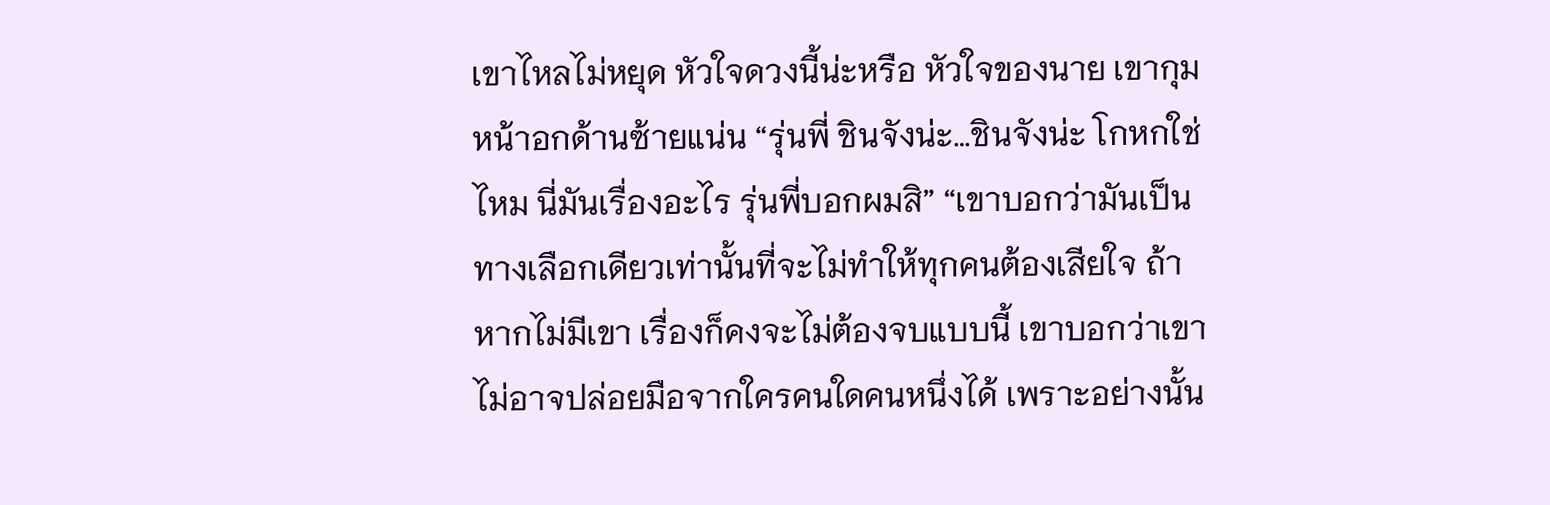เขาไหลไม่หยุด หัวใจดวงนี้น่ะหรือ หัวใจของนาย เขากุมหน้าอกด้านซ้ายแน่น “รุ่นพี่ ชินจังน่ะ…ชินจังน่ะ โกหกใช่ไหม นี่มันเรื่องอะไร รุ่นพี่บอกผมสิ” “เขาบอกว่ามันเป็นทางเลือกเดียวเท่านั้นที่จะไม่ทำให้ทุกคนต้องเสียใจ ถ้าหากไม่มีเขา เรื่องก็คงจะไม่ต้องจบแบบนี้ เขาบอกว่าเขาไม่อาจปล่อยมือจากใครคนใดคนหนึ่งได้ เพราะอย่างนั้น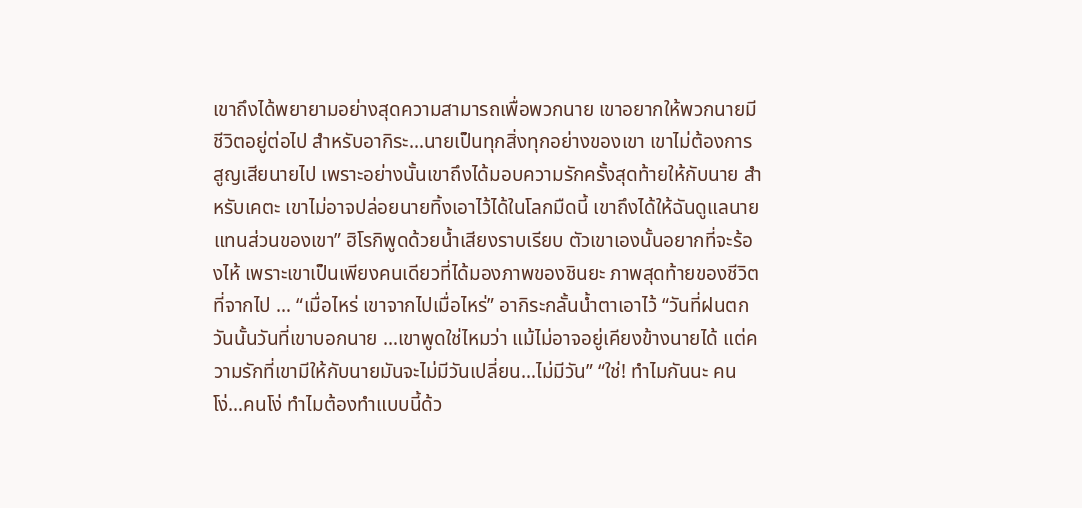เขาถึงได้พยายามอย่างสุดความสามารถเพื่อพวกนาย เขาอยากให้พวกนายมีชีวิตอยู่ต่อไป สำหรับอากิระ…นายเป็นทุกสิ่งทุกอย่างของเขา เขาไม่ต้องการสูญเสียนายไป เพราะอย่างนั้นเขาถึงได้มอบความรักครั้งสุดท้ายให้กับนาย สำหรับเคตะ เขาไม่อาจปล่อยนายทิ้งเอาไว้ได้ในโลกมืดนี้ เขาถึงได้ให้ฉันดูแลนายแทนส่วนของเขา” ฮิโรกิพูดด้วยน้ำเสียงราบเรียบ ตัวเขาเองนั้นอยากที่จะร้องไห้ เพราะเขาเป็นเพียงคนเดียวที่ได้มองภาพของชินยะ ภาพสุดท้ายของชีวิตที่จากไป … “เมื่อไหร่ เขาจากไปเมื่อไหร่” อากิระกลั้นน้ำตาเอาไว้ “วันที่ฝนตก วันนั้นวันที่เขาบอกนาย …เขาพูดใช่ไหมว่า แม้ไม่อาจอยู่เคียงข้างนายได้ แต่ความรักที่เขามีให้กับนายมันจะไม่มีวันเปลี่ยน…ไม่มีวัน” “ใช่! ทำไมกันนะ คนโง่…คนโง่ ทำไมต้องทำแบบนี้ด้ว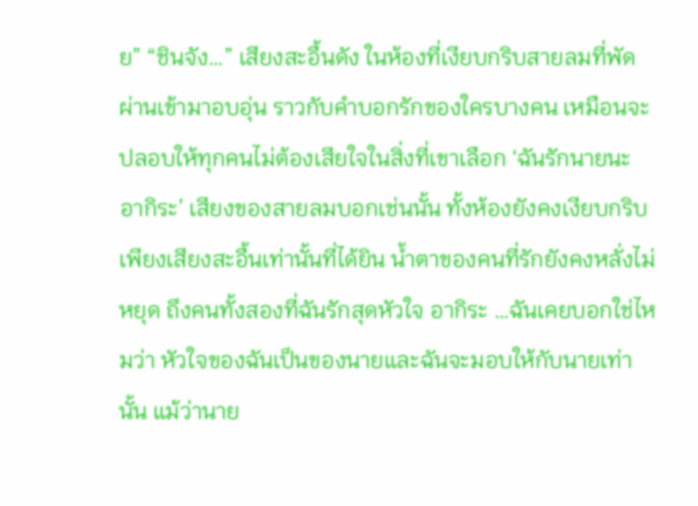ย” “ชินจัง…” เสียงสะอื้นดัง ในห้องที่เงียบกริบสายลมที่พัดผ่านเข้ามาอบอุ่น ราวกับคำบอกรักของใครบางคน เหมือนจะปลอบให้ทุกคนไม่ต้องเสียใจในสิ่งที่เขาเลือก ‘ฉันรักนายนะ อากิระ’ เสียงของสายลมบอกเช่นนั้น ทั้งห้องยังคงเงียบกริบเพียงเสียงสะอื้นเท่านั้นที่ได้ยิน น้ำตาของคนที่รักยังคงหลั่งไม่หยุด ถึงคนทั้งสองที่ฉันรักสุดหัวใจ อากิระ …ฉันเคยบอกใช่ไหมว่า หัวใจของฉันเป็นของนายและฉันจะมอบให้กับนายเท่านั้น แม้ว่านาย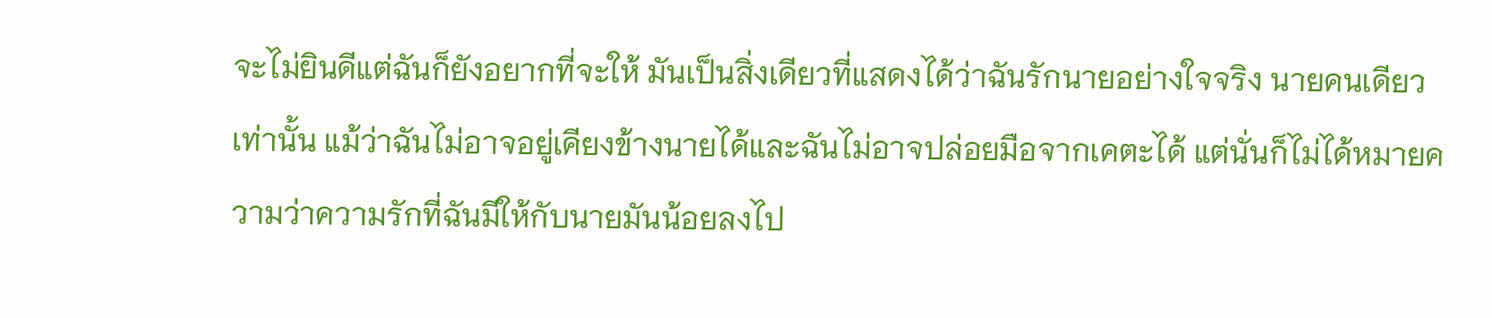จะไม่ยินดีแต่ฉันก็ยังอยากที่จะให้ มันเป็นสิ่งเดียวที่แสดงได้ว่าฉันรักนายอย่างใจจริง นายคนเดียวเท่านั้น แม้ว่าฉันไม่อาจอยู่เคียงข้างนายได้และฉันไม่อาจปล่อยมือจากเคตะได้ แต่นั่นก็ไม่ได้หมายความว่าความรักที่ฉันมีให้กับนายมันน้อยลงไป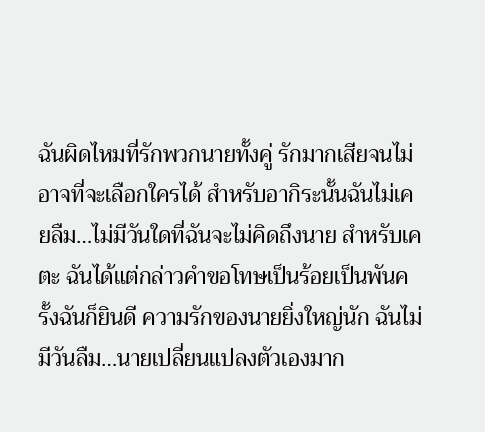ฉันผิดไหมที่รักพวกนายทั้งคู่ รักมากเสียจนไม่อาจที่จะเลือกใครได้ สำหรับอากิระนั้นฉันไม่เคยลืม…ไม่มีวันใดที่ฉันจะไม่คิดถึงนาย สำหรับเคตะ ฉันได้แต่กล่าวคำขอโทษเป็นร้อยเป็นพันครั้งฉันก็ยินดี ความรักของนายยิ่งใหญ่นัก ฉันไม่มีวันลืม…นายเปลี่ยนแปลงตัวเองมาก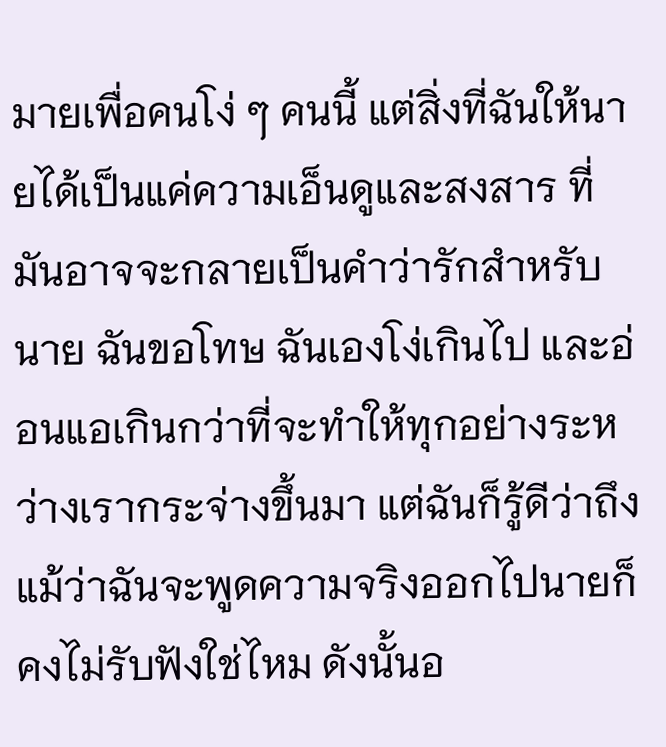มายเพื่อคนโง่ ๆ คนนี้ แต่สิ่งที่ฉันให้นายได้เป็นแค่ความเอ็นดูและสงสาร ที่มันอาจจะกลายเป็นคำว่ารักสำหรับนาย ฉันขอโทษ ฉันเองโง่เกินไป และอ่อนแอเกินกว่าที่จะทำให้ทุกอย่างระหว่างเรากระจ่างขึ้นมา แต่ฉันก็รู้ดีว่าถึงแม้ว่าฉันจะพูดความจริงออกไปนายก็คงไม่รับฟังใช่ไหม ดังนั้นอ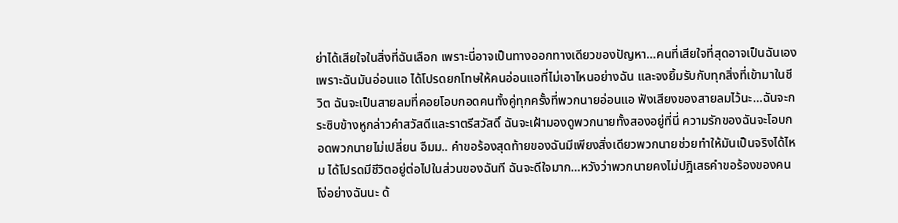ย่าได้เสียใจในสิ่งที่ฉันเลือก เพราะนี่อาจเป็นทางออกทางเดียวของปัญหา…คนที่เสียใจที่สุดอาจเป็นฉันเอง เพราะฉันมันอ่อนแอ ได้โปรดยกโทษให้คนอ่อนแอที่ไม่เอาไหนอย่างฉัน และจงยิ้มรับกับทุกสิ่งที่เข้ามาในชีวิต ฉันจะเป็นสายลมที่คอยโอบกอดคนทั้งคู่ทุกครั้งที่พวกนายอ่อนแอ ฟังเสียงของสายลมไว้นะ…ฉันจะกระซิบข้างหูกล่าวคำสวัสดีและราตรีสวัสดิ์ ฉันจะเฝ้ามองดูพวกนายทั้งสองอยู่ที่นี่ ความรักของฉันจะโอบกอดพวกนายไม่เปลี่ยน อืมม.. คำขอร้องสุดท้ายของฉันมีเพียงสิ่งเดียวพวกนายช่วยทำให้มันเป็นจริงได้ไหม ได้โปรดมีชีวิตอยู่ต่อไปในส่วนของฉันที ฉันจะดีใจมาก…หวังว่าพวกนายคงไม่ปฎิเสธคำขอร้องของคนโง่อย่างฉันนะ ด้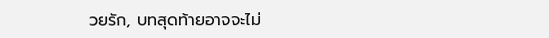วยรัก, บทสุดท้ายอาจจะไม่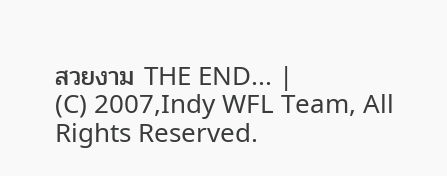สวยงาม THE END... |
(C) 2007,Indy WFL Team, All Rights Reserved.